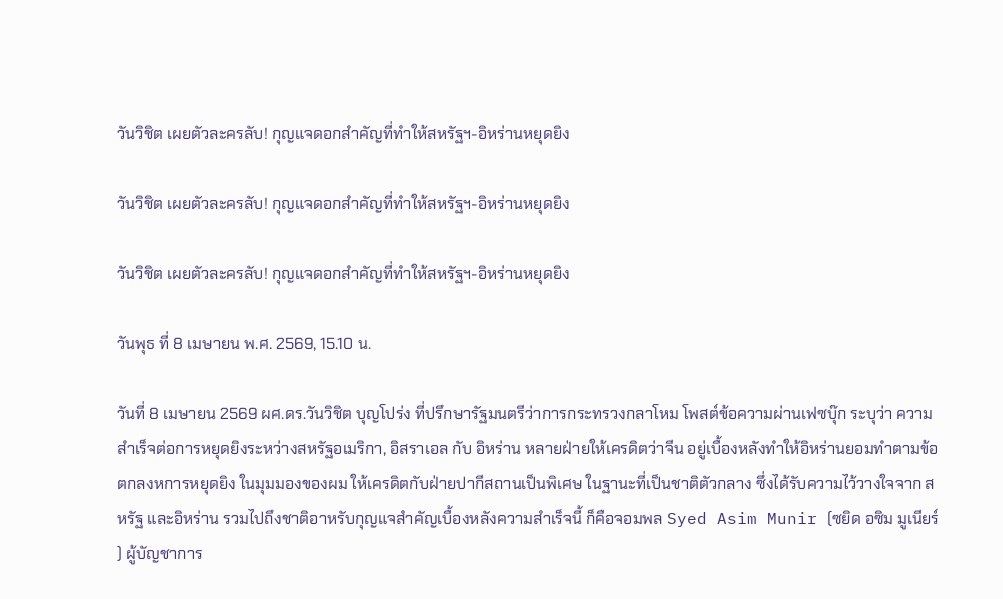วันวิชิต เผยตัวละครลับ! กุญแจดอกสำคัญที่ทำให้สหรัฐฯ-อิหร่านหยุดยิง

วันวิชิต เผยตัวละครลับ! กุญแจดอกสำคัญที่ทำให้สหรัฐฯ-อิหร่านหยุดยิง

วันวิชิต เผยตัวละครลับ! กุญแจดอกสำคัญที่ทำให้สหรัฐฯ-อิหร่านหยุดยิง

วันพุธ ที่ 8 เมษายน พ.ศ. 2569, 15.10 น.

วันที่ 8 เมษายน 2569 ผศ.ดร.วันวิชิต บุญโปร่ง ที่ปรึกษารัฐมนตรีว่าการกระทรวงกลาโหม โพสต์ข้อความผ่านเฟซบุ๊ก ระบุว่า ความสำเร็จต่อการหยุดยิงระหว่างสหรัฐอเมริกา, อิสราเอล กับ อิหร่าน หลายฝ่ายให้เครดิตว่าจีน อยู่เบื้องหลังทำให้อิหร่านยอมทำตามข้อตกลงหการหยุดยิง ในมุมมองของผม ให้เครดิตกับฝ่ายปากีสถานเป็นพิเศษ ในฐานะที่เป็นชาติตัวกลาง ซึ่งได้รับความไว้วางใจจาก สหรัฐ และอิหร่าน รวมไปถึงชาติอาหรับกุญแจสำคัญเบื้องหลังความสำเร็จนี้ ก็คือจอมพล Syed Asim Munir (ซยิด อซิม มูเนียร์ ) ผู้บัญชาการ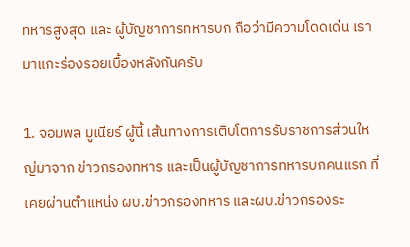ทหารสูงสุด และ ผู้บัญชาการทหารบก ถือว่ามีความโดดเด่น เรามาแกะร่องรอยเบื้องหลังกันครับ

1. จอมพล มูเนียร์ ผู้นี้ เส้นทางการเติบโตการรับราชการส่วนใหญ่มาจาก ข่าวกรองทหาร และเป็นผู้บัญชาการทหารบกคนแรก ที่เคยผ่านตำแหน่ง ผบ.ข่าวกรองทหาร และผบ.ข่าวกรองระ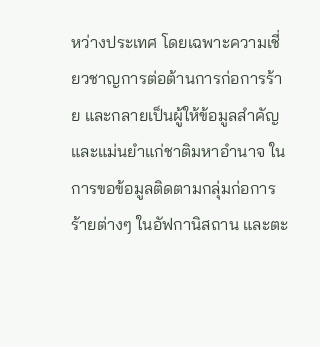หว่างประเทศ โดยเฉพาะความเชี่ยวชาญการต่อต้านการก่อการร้าย และกลายเป็นผู้ให้ข้อมูลสำคัญและแม่นยำแก่ชาติมหาอำนาจ ในการขอข้อมูลติดตามกลุ่มก่อการร้ายต่างๆ ในอัฟกานิสถาน และตะ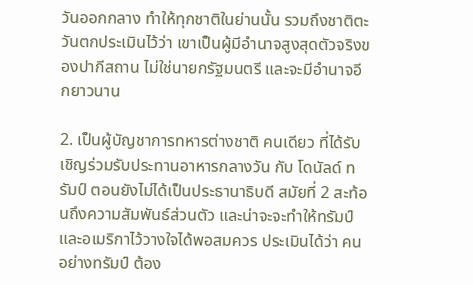วันออกกลาง ทำให้ทุกชาติในย่านนั้น รวมถึงชาติตะวันตกประเมินไว้ว่า เขาเป็นผู้มีอำนาจสูงสุดตัวจริงของปากีสถาน ไม่ใช่นายกรัฐมนตรี และจะมีอำนาจอีกยาวนาน

2. เป็นผู้บัญชาการทหารต่างชาติ คนเดียว ที่ได้รับเชิญร่วมรับประทานอาหารกลางวัน กับ โดนัลด์ ทรัมป์ ตอนยังไม่ได้เป็นประธานาธิบดี สมัยที่ 2 สะท้อนถึงความสัมพันธ์ส่วนตัว และน่าจะจะทำให้ทรัมป์และอเมริกาไว้วางใจได้พอสมควร ประเมินได้ว่า คนอย่างทรัมป์ ต้อง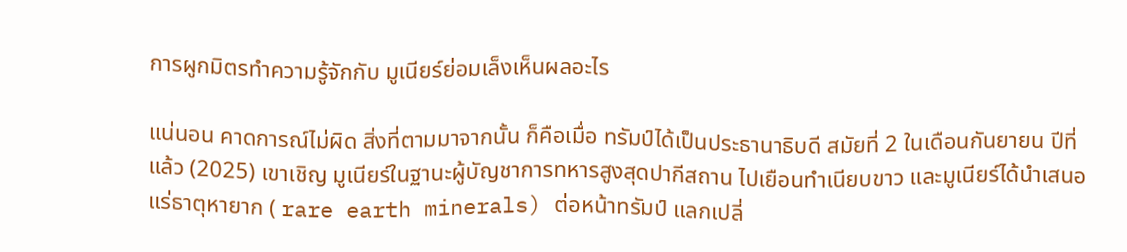การผูกมิตรทำความรู้จักกับ มูเนียร์ย่อมเล็งเห็นผลอะไร

แน่นอน คาดการณ์ไม่ผิด สิ่งที่ตามมาจากนั้น ก็คือเมื่อ ทรัมป์ได้เป็นประธานาธิบดี สมัยที่ 2 ในเดือนกันยายน ปีที่แล้ว (2025) เขาเชิญ มูเนียร์ในฐานะผู้บัญชาการทหารสูงสุดปากีสถาน ไปเยือนทำเนียบขาว และมูเนียร์ได้นำเสนอ แร่ธาตุหายาก ( rare earth minerals) ต่อหน้าทรัมป์ แลกเปลี่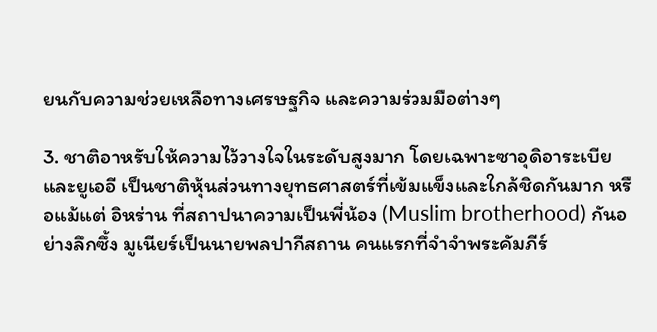ยนกับความช่วยเหลือทางเศรษฐกิจ และความร่วมมือต่างๆ

3. ชาติอาหรับให้ความไว้วางใจในระดับสูงมาก โดยเฉพาะซาอุดิอาระเบีย และยูเออี เป็นชาติหุ้นส่วนทางยุทธศาสตร์ที่เข้มแข็งและใกล้ชิดกันมาก หรือแม้แต่ อิหร่าน ที่สถาปนาความเป็นพี่น้อง (Muslim brotherhood) กันอย่างลึกซึ้ง มูเนียร์เป็นนายพลปากีสถาน คนแรกที่จำจำพระคัมภีร์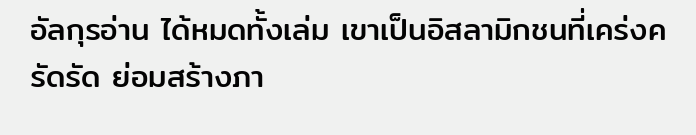อัลกุรอ่าน ได้หมดทั้งเล่ม เขาเป็นอิสลามิกชนที่เคร่งครัดรัด ย่อมสร้างภา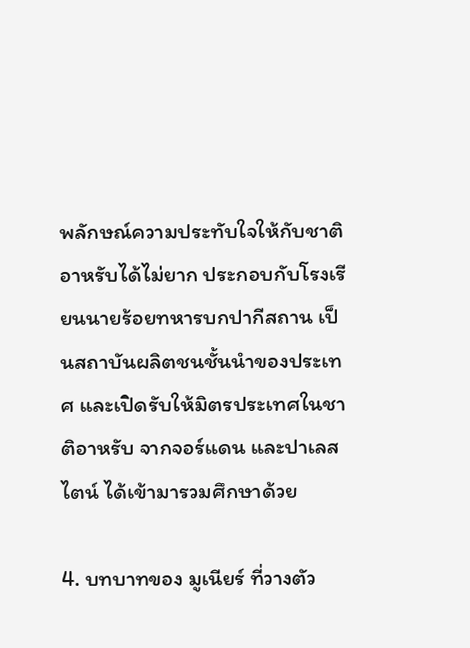พลักษณ์ความประทับใจให้กับชาติอาหรับได้ไม่ยาก ประกอบกับโรงเรียนนายร้อยทหารบกปากีสถาน เป็นสถาบันผลิตชนชั้นนำของประเทศ และเปิดรับให้มิตรประเทศในชาติอาหรับ จากจอร์แดน และปาเลสไตน์ ได้เข้ามารวมศึกษาด้วย

4. บทบาทของ มูเนียร์ ที่วางตัว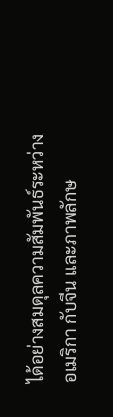ได้อย่างสมดุลความสัมพันธ์ระหว่าง อเมริกา กับจีน และภาพลักษ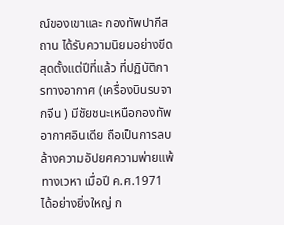ณ์ของเขาและ กองทัพปากีสถาน ได้รับความนิยมอย่างขีดสุดตั้งแต่ปีที่แล้ว ที่ปฏิบัติการทางอากาศ (เครื่องบินรบจากจีน ) มีชัยชนะเหนือกองทัพอากาศอินเดีย ถือเป็นการลบล้างความอัปยศความพ่ายแพ้ทางเวหา เมื่อปี ค.ศ.1971 ได้อย่างยิ่งใหญ่ ก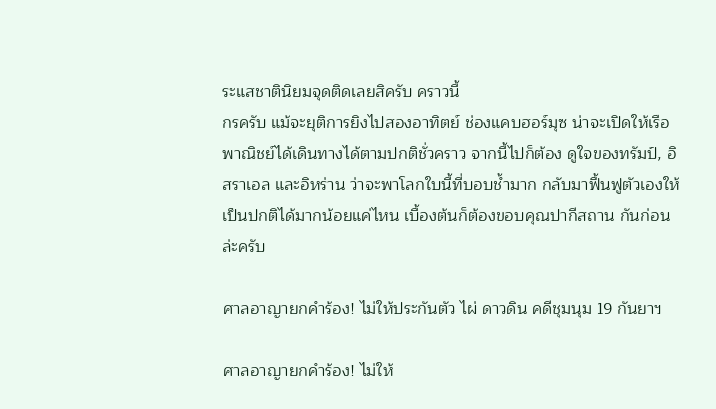ระแสชาตินิยมจุดติดเลยสิครับ คราวนี้
กรครับ แม้จะยุติการยิงไปสองอาทิตย์ ช่องแคบฮอร์มุซ น่าจะเปิดให้เรือพาณิชย์ได้เดินทางได้ตามปกติชั่วคราว จากนี้ไปก็ต้อง ดูใจของทรัมป์, อิสราเอล และอิหร่าน ว่าจะพาโลกใบนี้ที่บอบช้ำมาก กลับมาฟื้นฟูตัวเองให้เป็นปกติได้มากน้อยแค่ไหน เบื้องต้นก็ต้องขอบคุณปากีสถาน กันก่อนล่ะครับ

ศาลอาญายกคำร้อง! ไม่ให้ประกันตัว ไผ่ ดาวดิน คดีชุมนุม 19 กันยาฯ

ศาลอาญายกคำร้อง! ไม่ให้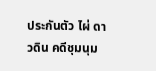ประกันตัว ไผ่ ดาวดิน คดีชุมนุม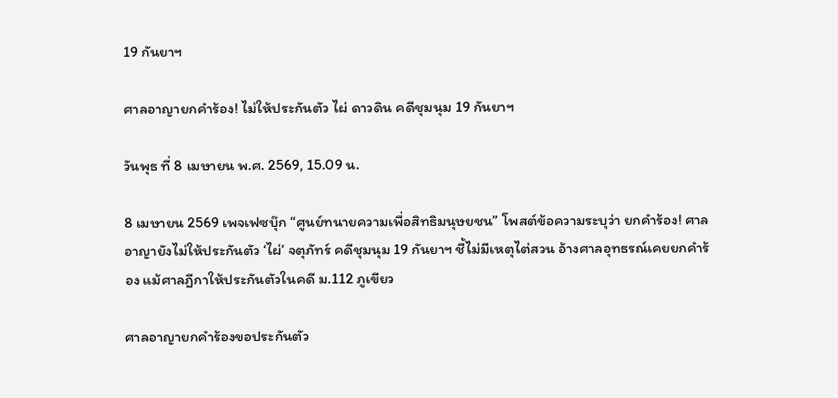19 กันยาฯ

ศาลอาญายกคำร้อง! ไม่ให้ประกันตัว ไผ่ ดาวดิน คดีชุมนุม 19 กันยาฯ

วันพุธ ที่ 8 เมษายน พ.ศ. 2569, 15.09 น.

8 เมษายน 2569 เพจเฟซบุ๊ก “ศูนย์ทนายความเพื่อสิทธิมนุษยชน” โพสต์ข้อความระบุว่า ยกคำร้อง! ศาลอาญายังไม่ให้ประกันตัว ‘ไผ่’ จตุภัทร์ คดีชุมนุม 19 กันยาฯ ชี้ไม่มีเหตุไต่สวน อ้างศาลอุทธรณ์เคยยกคำร้อง แม้ศาลฎีกาให้ประกันตัวในคดี ม.112 ภูเขียว

ศาลอาญายกคำร้องขอประกันตัว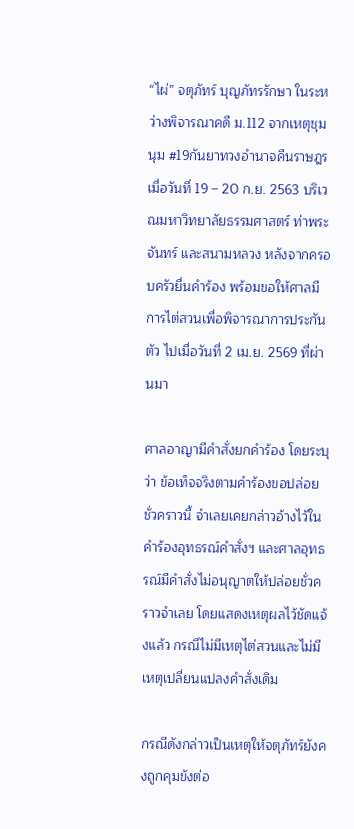“ไผ่” จตุภัทร์ บุญภัทรรักษา ในระหว่างพิจารณาคดี ม.112 จากเหตุชุมนุม #19กันยาทวงอำนาจคืนราษฎร เมื่อวันที่ 19 – 20 ก.ย. 2563 บริเวณมหาวิทยาลัยธรรมศาสตร์ ท่าพระจันทร์ และสนามหลวง หลังจากครอบครัวยื่นคำร้อง พร้อมขอให้ศาลมีการไต่สวนเพื่อพิจารณาการประกันตัว ไปเมื่อวันที่ 2 เม.ย. 2569 ที่ผ่านมา

ศาลอาญามีคำสั่งยกคำร้อง โดยระบุว่า ข้อเท็จจริงตามคำร้องขอปล่อยชั่วคราวนี้ จำเลยเคยกล่าวอ้างไว้ในคำร้องอุทธรณ์คำสั่งฯ และศาลอุทธรณ์มีคำสั่งไม่อนุญาตให้ปล่อยชั่วคราวจำเลย โดยแสดงเหตุผลไว้ชัดแจ้งแล้ว กรณีไม่มีเหตุไต่สวนและไม่มีเหตุเปลี่ยนแปลงคำสั่งเดิม

กรณีดังกล่าวเป็นเหตุให้จตุภัทร์ยังคงถูกคุมขังต่อ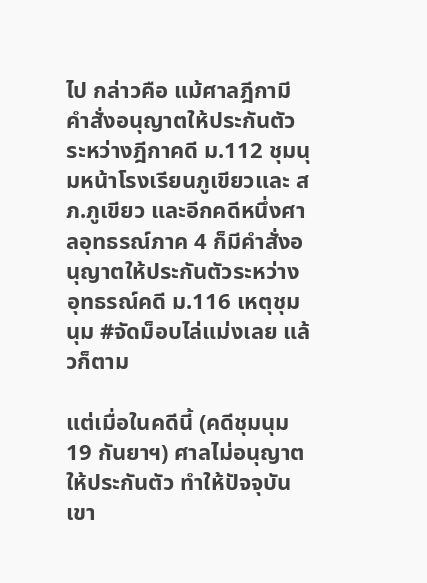ไป กล่าวคือ แม้ศาลฎีกามีคำสั่งอนุญาตให้ประกันตัวระหว่างฎีกาคดี ม.112 ชุมนุมหน้าโรงเรียนภูเขียวและ สภ.ภูเขียว และอีกคดีหนึ่งศาลอุทธรณ์ภาค 4 ก็มีคำสั่งอนุญาตให้ประกันตัวระหว่างอุทธรณ์คดี ม.116 เหตุชุมนุม #จัดม็อบไล่แม่งเลย แล้วก็ตาม

แต่เมื่อในคดีนี้ (คดีชุมนุม 19 กันยาฯ) ศาลไม่อนุญาตให้ประกันตัว ทำให้ปัจจุบันเขา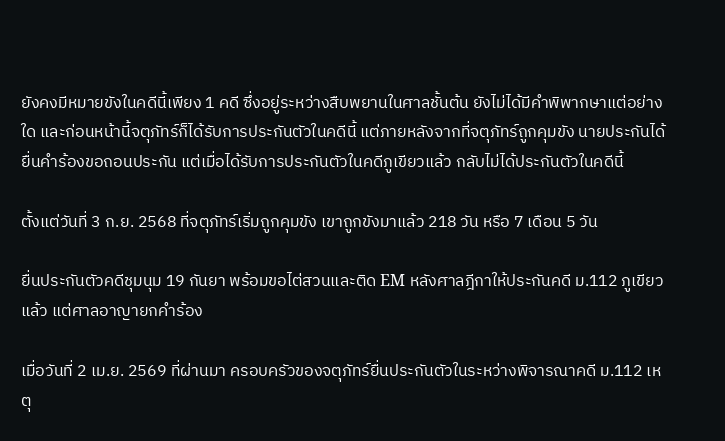ยังคงมีหมายขังในคดีนี้เพียง 1 คดี ซึ่งอยู่ระหว่างสืบพยานในศาลชั้นต้น ยังไม่ได้มีคำพิพากษาแต่อย่างใด และก่อนหน้านี้จตุภัทร์ก็ได้รับการประกันตัวในคดีนี้ แต่ภายหลังจากที่จตุภัทร์ถูกคุมขัง นายประกันได้ยื่นคำร้องขอถอนประกัน แต่เมื่อได้รับการประกันตัวในคดีภูเขียวแล้ว กลับไม่ได้ประกันตัวในคดีนี้

ตั้งแต่วันที่ 3 ก.ย. 2568 ที่จตุภัทร์เริ่มถูกคุมขัง เขาถูกขังมาแล้ว 218 วัน หรือ 7 เดือน 5 วัน

ยื่นประกันตัวคดีชุมนุม 19 กันยา พร้อมขอไต่สวนและติด EM หลังศาลฎีกาให้ประกันคดี ม.112 ภูเขียวแล้ว แต่ศาลอาญายกคำร้อง

เมื่อวันที่ 2 เม.ย. 2569 ที่ผ่านมา ครอบครัวของจตุภัทร์ยื่นประกันตัวในระหว่างพิจารณาคดี ม.112 เหตุ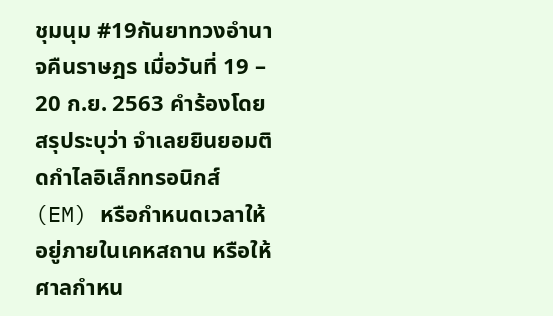ชุมนุม #19กันยาทวงอำนาจคืนราษฎร เมื่อวันที่ 19 – 20 ก.ย. 2563 คำร้องโดยสรุประบุว่า จำเลยยินยอมติดกำไลอิเล็กทรอนิกส์ (EM) หรือกำหนดเวลาให้อยู่ภายในเคหสถาน หรือให้ศาลกำหน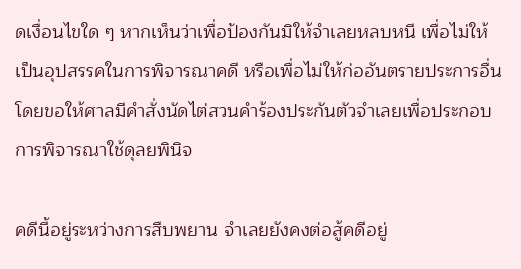ดเงื่อนไขใด ๆ หากเห็นว่าเพื่อป้องกันมิให้จำเลยหลบหนี เพื่อไม่ให้เป็นอุปสรรคในการพิจารณาคดี หรือเพื่อไม่ให้ก่ออันตรายประการอื่น โดยขอให้ศาลมีคำสั่งนัดไต่สวนคำร้องประกันตัวจำเลยเพื่อประกอบการพิจารณาใช้ดุลยพินิจ

คดีนี้อยู่ระหว่างการสืบพยาน จำเลยยังคงต่อสู้คดีอยู่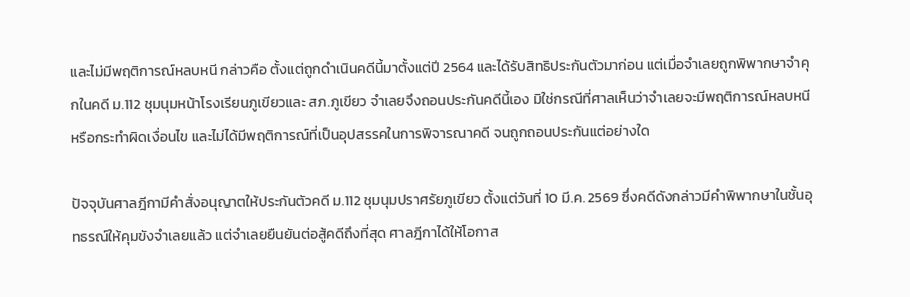และไม่มีพฤติการณ์หลบหนี กล่าวคือ ตั้งแต่ถูกดำเนินคดีนี้มาตั้งแต่ปี 2564 และได้รับสิทธิประกันตัวมาก่อน แต่เมื่อจำเลยถูกพิพากษาจำคุกในคดี ม.112 ชุมนุมหน้าโรงเรียนภูเขียวและ สภ.ภูเขียว จำเลยจึงถอนประกันคดีนี้เอง มิใช่กรณีที่ศาลเห็นว่าจำเลยจะมีพฤติการณ์หลบหนีหรือกระทำผิดเงื่อนไข และไม่ได้มีพฤติการณ์ที่เป็นอุปสรรคในการพิจารณาคดี จนถูกถอนประกันแต่อย่างใด

ปัจจุบันศาลฎีกามีคำสั่งอนุญาตให้ประกันตัวคดี ม.112 ชุมนุมปราศรัยภูเขียว ตั้งแต่วันที่ 10 มี.ค. 2569 ซึ่งคดีดังกล่าวมีคำพิพากษาในชั้นอุทธรณ์ให้คุมขังจำเลยแล้ว แต่จำเลยยืนยันต่อสู้คดีถึงที่สุด ศาลฎีกาได้ให้โอกาส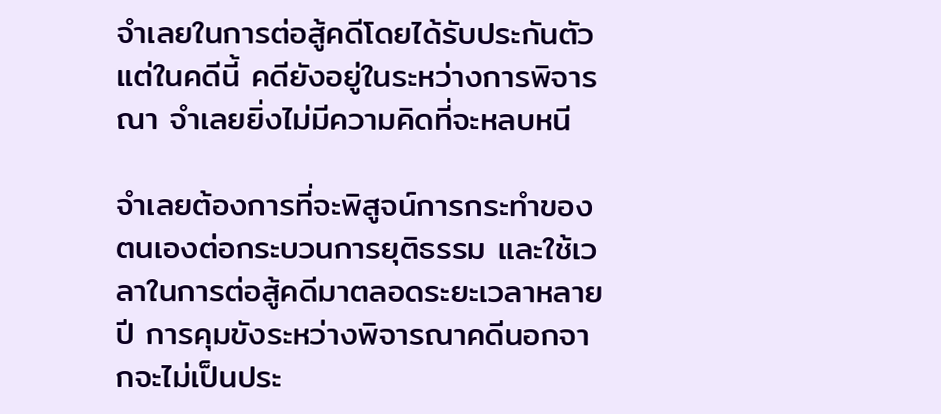จำเลยในการต่อสู้คดีโดยได้รับประกันตัว แต่ในคดีนี้ คดียังอยู่ในระหว่างการพิจารณา จำเลยยิ่งไม่มีความคิดที่จะหลบหนี

จำเลยต้องการที่จะพิสูจน์การกระทำของตนเองต่อกระบวนการยุติธรรม และใช้เวลาในการต่อสู้คดีมาตลอดระยะเวลาหลายปี การคุมขังระหว่างพิจารณาคดีนอกจากจะไม่เป็นประ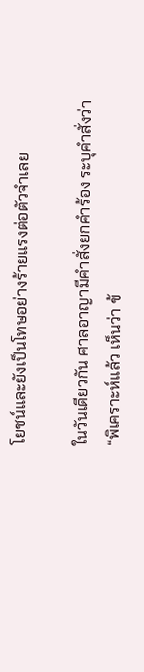โยชน์และยังเป็นโทษอย่างร้ายแรงต่อตัวจำเลย

ในวันเดียวกัน ศาลอาญามีคำสั่งยกคำร้อง ระบุคำสั่งว่า “พิเคราะห์แล้ว เห็นว่า ข้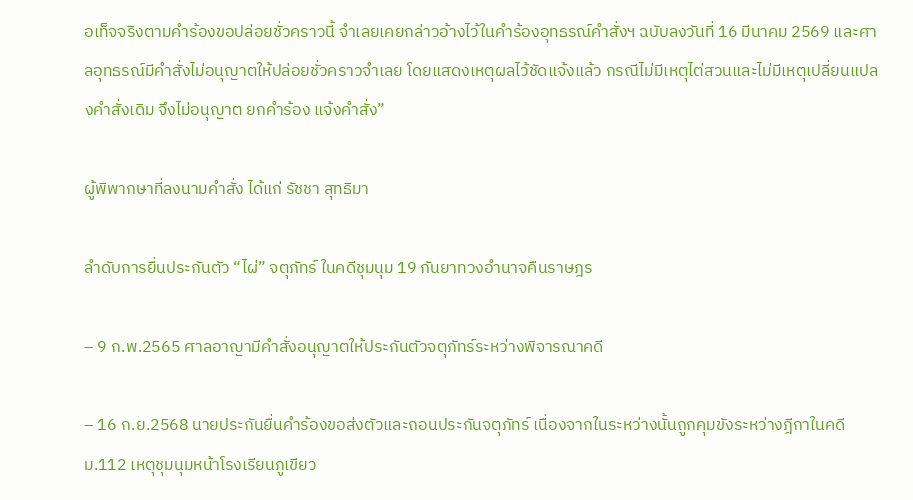อเท็จจริงตามคำร้องขอปล่อยชั่วคราวนี้ จำเลยเคยกล่าวอ้างไว้ในคำร้องอุทธรณ์คำสั่งฯ ฉบับลงวันที่ 16 มีนาคม 2569 และศาลอุทธรณ์มีคำสั่งไม่อนุญาตให้ปล่อยชั่วคราวจำเลย โดยแสดงเหตุผลไว้ชัดแจ้งแล้ว กรณีไม่มีเหตุไต่สวนและไม่มีเหตุเปลี่ยนแปลงคำสั่งเดิม จึงไม่อนุญาต ยกคำร้อง แจ้งคำสั่ง”

ผู้พิพากษาที่ลงนามคำสั่ง ได้แก่ รัชชา สุทธิมา

ลำดับการยื่นประกันตัว “ไผ่” จตุภัทร์ ในคดีชุมนุม 19 กันยาทวงอำนาจคืนราษฎร

– 9 ก.พ.2565 ศาลอาญามีคำสั่งอนุญาตให้ประกันตัวจตุภัทร์ระหว่างพิจารณาคดี

– 16 ก.ย.2568 นายประกันยื่นคำร้องขอส่งตัวและถอนประกันจตุภัทร์ เนื่องจากในระหว่างนั้นถูกคุมขังระหว่างฎีกาในคดี ม.112 เหตุชุมนุมหน้าโรงเรียนภูเขียว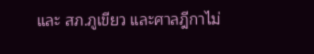และ สภ.ภูเขียว และศาลฎีกาไม่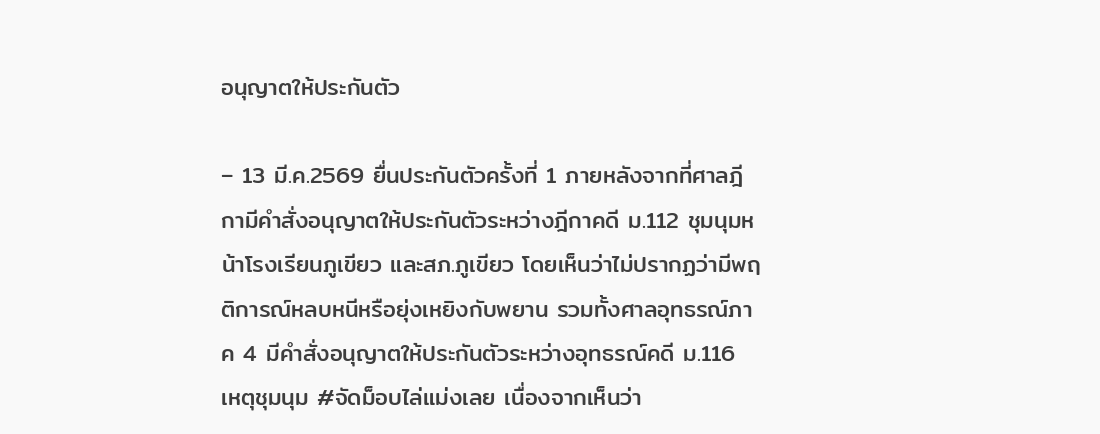อนุญาตให้ประกันตัว

– 13 มี.ค.2569 ยื่นประกันตัวครั้งที่ 1 ภายหลังจากที่ศาลฎีกามีคำสั่งอนุญาตให้ประกันตัวระหว่างฎีกาคดี ม.112 ชุมนุมหน้าโรงเรียนภูเขียว และสภ.ภูเขียว โดยเห็นว่าไม่ปรากฏว่ามีพฤติการณ์หลบหนีหรือยุ่งเหยิงกับพยาน รวมทั้งศาลอุทธรณ์ภาค 4 มีคำสั่งอนุญาตให้ประกันตัวระหว่างอุทธรณ์คดี ม.116 เหตุชุมนุม #จัดม็อบไล่แม่งเลย เนื่องจากเห็นว่า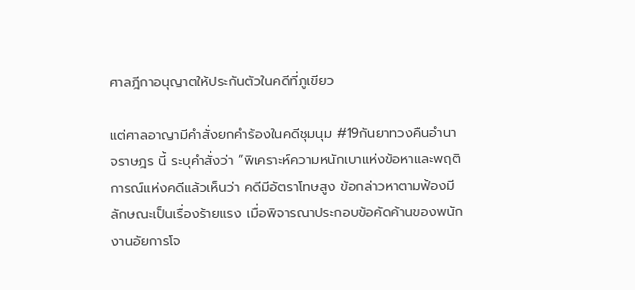ศาลฎีกาอนุญาตให้ประกันตัวในคดีที่ภูเขียว

แต่ศาลอาญามีคำสั่งยกคำร้องในคดีชุมนุม #19กันยาทวงคืนอำนาจราษฎร นี้ ระบุคำสั่งว่า “พิเคราะห์ความหนักเบาแห่งข้อหาและพฤติการณ์แห่งคดีแล้วเห็นว่า คดีมีอัตราโทษสูง ข้อกล่าวหาตามฟ้องมีลักษณะเป็นเรื่องร้ายแรง เมื่อพิจารณาประกอบข้อคัดค้านของพนักงานอัยการโจ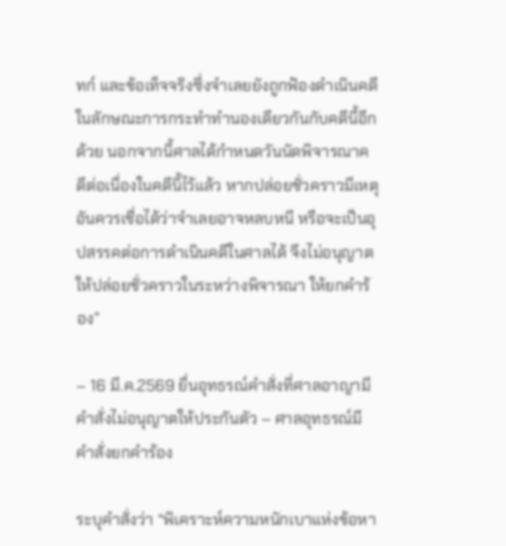ทก์ และข้อเท็จจริงซึ่งจำเลยยังถูกฟ้องดำเนินคดีในลักษณะการกระทำทำนองเดียวกันกับคดีนี้อีกด้วย นอกจากนี้ศาลได้กำหนดวันนัดพิจารณาคดีต่อเนื่องในคดีนี้ไว้แล้ว หากปล่อยชั่วคราวมีเหตุอันควรเชื่อได้ว่าจำเลยอาจหลบหนี หรือจะเป็นอุปสรรคต่อการดำเนินคดีในศาลได้ จึงไม่อนุญาตให้ปล่อยชั่วคราวในระหว่างพิจารณา ให้ยกคำร้อง”

– 16 มี.ค.2569 ยื่นอุทธรณ์คำสั่งที่ศาลอาญามีคำสั่งไม่อนุญาตให้ประกันตัว – ศาลอุทธรณ์มีคำสั่งยกคำร้อง

ระบุคำสั่งว่า “พิเคราะห์ความหนักเบาแห่งข้อหา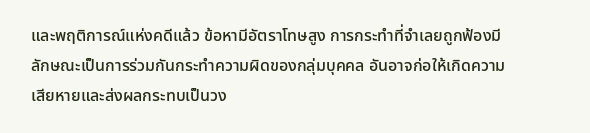และพฤติการณ์แห่งคดีแล้ว ข้อหามีอัตราโทษสูง การกระทำที่จำเลยถูกฟ้องมีลักษณะเป็นการร่วมกันกระทำความผิดของกลุ่มบุคคล อันอาจก่อให้เกิดความเสียหายและส่งผลกระทบเป็นวง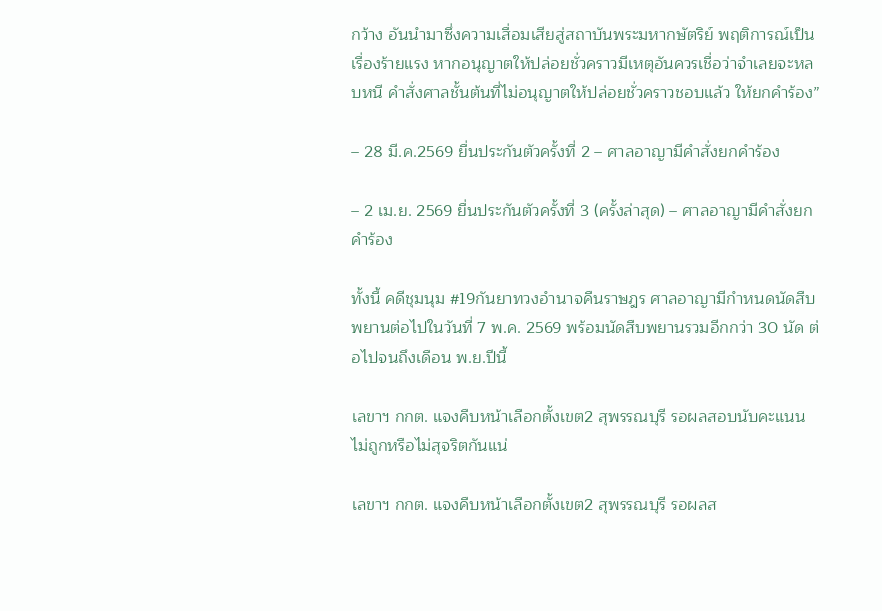กว้าง อันนำมาซึ่งความเสื่อมเสียสู่สถาบันพระมหากษัตริย์ พฤติการณ์เป็นเรื่องร้ายแรง หากอนุญาตให้ปล่อยชั่วคราวมีเหตุอันควรเชื่อว่าจำเลยจะหลบหนี คำสั่งศาลชั้นต้นที่ไม่อนุญาตให้ปล่อยชั่วคราวชอบแล้ว ให้ยกคำร้อง”

– 28 มี.ค.2569 ยื่นประกันตัวครั้งที่ 2 – ศาลอาญามีคำสั่งยกคำร้อง

– 2 เม.ย. 2569 ยื่นประกันตัวครั้งที่ 3 (ครั้งล่าสุด) – ศาลอาญามีคำสั่งยกคำร้อง

ทั้งนี้ คดีชุมนุม #19กันยาทวงอำนาจคืนราษฎร ศาลอาญามีกำหนดนัดสืบพยานต่อไปในวันที่ 7 พ.ค. 2569 พร้อมนัดสืบพยานรวมอีกกว่า 30 นัด ต่อไปจนถึงเดือน พ.ย.ปีนี้

เลขาฯ กกต. แจงคืบหน้าเลือกตั้งเขต2 สุพรรณบุรี รอผลสอบนับคะแนนไม่ถูกหรือไม่สุจริตกันแน่

เลขาฯ กกต. แจงคืบหน้าเลือกตั้งเขต2 สุพรรณบุรี รอผลส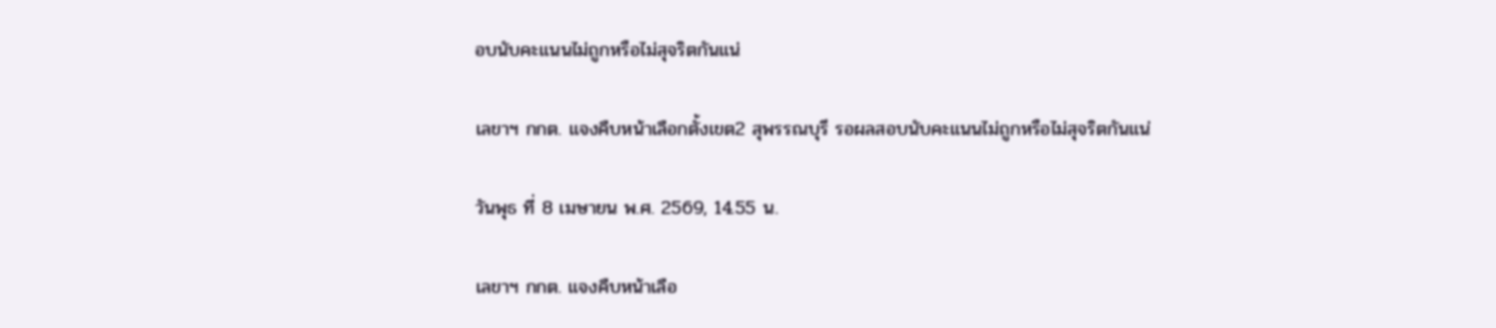อบนับคะแนนไม่ถูกหรือไม่สุจริตกันแน่

เลขาฯ กกต. แจงคืบหน้าเลือกตั้งเขต2 สุพรรณบุรี รอผลสอบนับคะแนนไม่ถูกหรือไม่สุจริตกันแน่

วันพุธ ที่ 8 เมษายน พ.ศ. 2569, 14.55 น.

เลขาฯ กกต. แจงคืบหน้าเลือ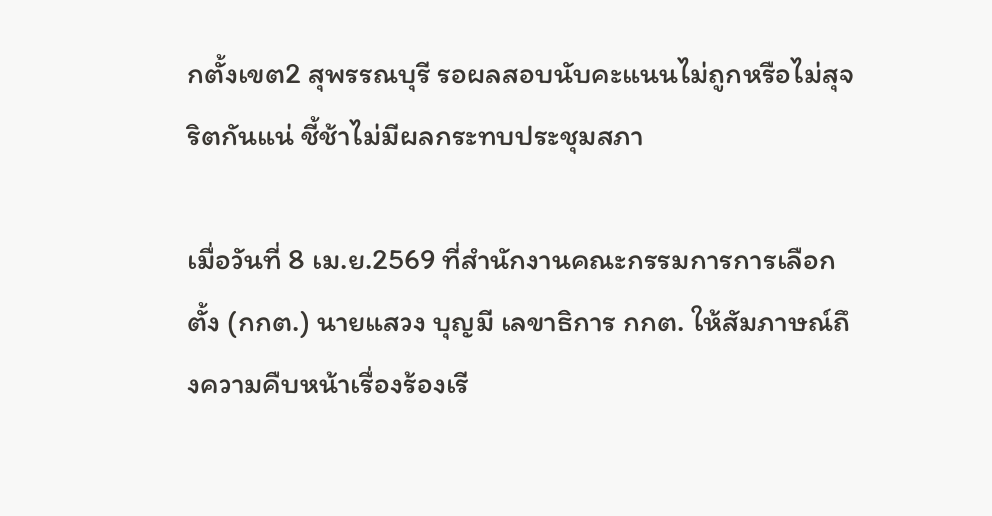กตั้งเขต2 สุพรรณบุรี รอผลสอบนับคะแนนไม่ถูกหรือไม่สุจริตกันแน่ ชี้ช้าไม่มีผลกระทบประชุมสภา

เมื่อวันที่ 8 เม.ย.2569 ที่สำนักงานคณะกรรมการการเลือกตั้ง (กกต.) นายแสวง บุญมี เลขาธิการ กกต. ให้สัมภาษณ์ถึงความคืบหน้าเรื่องร้องเรี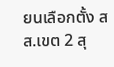ยนเลือกตั้ง สส.เขต 2 สุ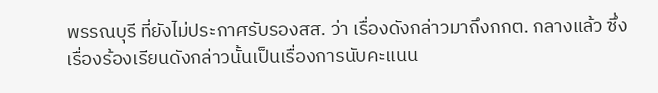พรรณบุรี ที่ยังไม่ประกาศรับรองสส. ว่า เรื่องดังกล่าวมาถึงกกต. กลางแล้ว ซึ่งเรื่องร้องเรียนดังกล่าวนั้นเป็นเรื่องการนับคะแนน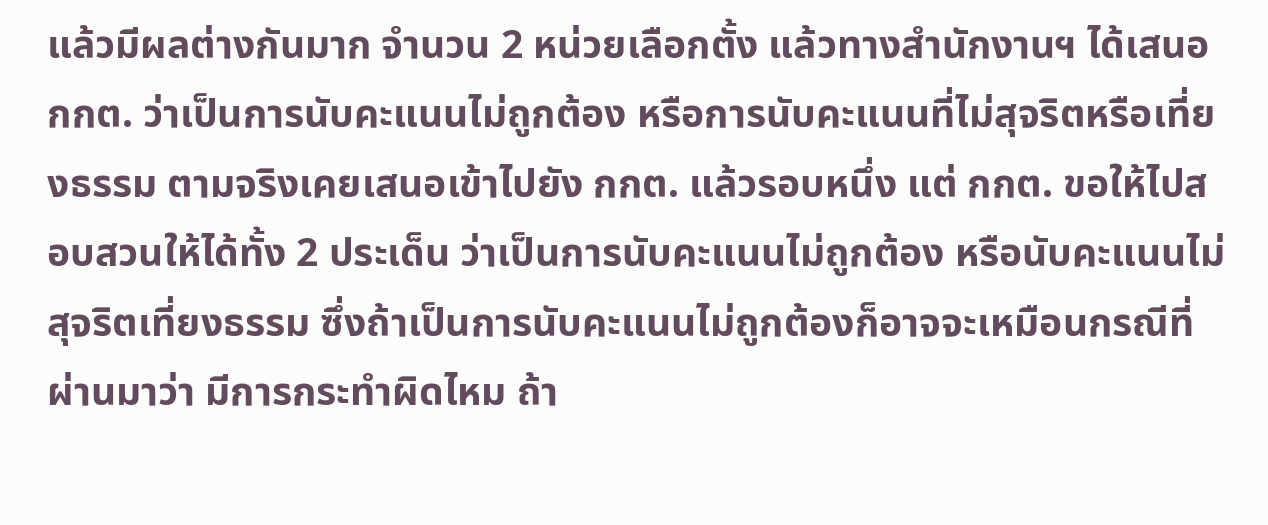แล้วมีผลต่างกันมาก จำนวน 2 หน่วยเลือกตั้ง แล้วทางสำนักงานฯ ได้เสนอกกต. ว่าเป็นการนับคะแนนไม่ถูกต้อง หรือการนับคะแนนที่ไม่สุจริตหรือเที่ยงธรรม ตามจริงเคยเสนอเข้าไปยัง กกต. แล้วรอบหนึ่ง แต่ กกต. ขอให้ไปสอบสวนให้ได้ทั้ง 2 ประเด็น ว่าเป็นการนับคะแนนไม่ถูกต้อง หรือนับคะแนนไม่สุจริตเที่ยงธรรม ซึ่งถ้าเป็นการนับคะแนนไม่ถูกต้องก็อาจจะเหมือนกรณีที่ผ่านมาว่า มีการกระทำผิดไหม ถ้า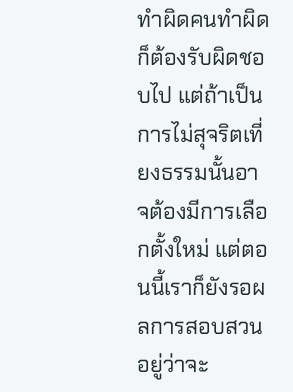ทำผิดคนทำผิดก็ต้องรับผิดชอบไป แต่ถ้าเป็นการไม่สุจริตเที่ยงธรรมนั้นอาจต้องมีการเลือกตั้งใหม่ แต่ตอนนี้เราก็ยังรอผลการสอบสวนอยู่ว่าจะ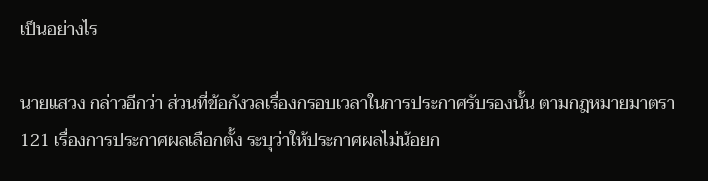เป็นอย่างไร

นายแสวง กล่าวอีกว่า ส่วนที่ข้อกังวลเรื่องกรอบเวลาในการประกาศรับรองนั้น ตามกฎหมายมาตรา 121 เรื่องการประกาศผลเลือกตั้ง ระบุว่าให้ประกาศผลไม่น้อยก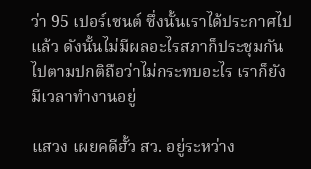ว่า 95 เปอร์เซนต์ ซึ่งนั้นเราได้ประกาศไปแล้ว ดังนั้นไม่มีผลอะไรสภาก็ประชุมกันไปตามปกติถือว่าไม่กระทบอะไร เราก็ยังมีเวลาทำงานอยู่

แสวง เผยคดีฮั้ว สว. อยู่ระหว่าง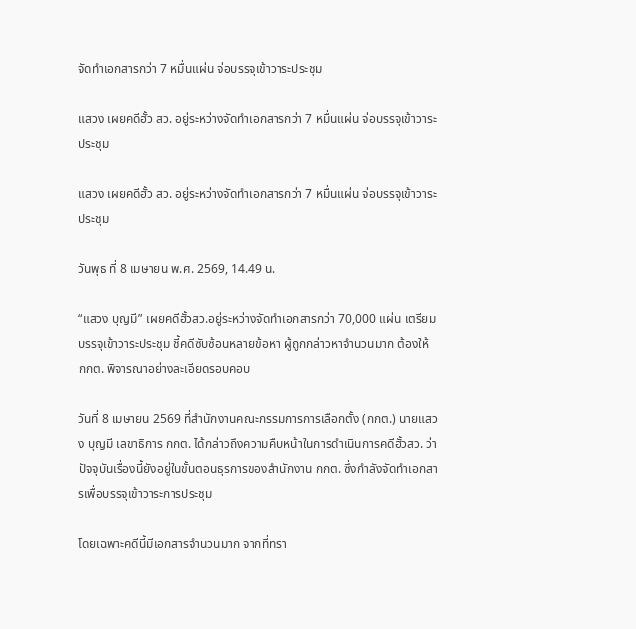จัดทำเอกสารกว่า 7 หมื่นแผ่น จ่อบรรจุเข้าวาระประชุม

แสวง เผยคดีฮั้ว สว. อยู่ระหว่างจัดทำเอกสารกว่า 7 หมื่นแผ่น จ่อบรรจุเข้าวาระประชุม

แสวง เผยคดีฮั้ว สว. อยู่ระหว่างจัดทำเอกสารกว่า 7 หมื่นแผ่น จ่อบรรจุเข้าวาระประชุม

วันพุธ ที่ 8 เมษายน พ.ศ. 2569, 14.49 น.

“แสวง บุญมี” เผยคดีฮั้วสว.อยู่ระหว่างจัดทำเอกสารกว่า 70,000 แผ่น เตรียมบรรจุเข้าวาระประชุม ชี้คดีซับซ้อนหลายข้อหา ผู้ถูกกล่าวหาจำนวนมาก ต้องให้ กกต. พิจารณาอย่างละเอียดรอบคอบ

วันที่ 8 เมษายน 2569 ที่สำนักงานคณะกรรมการการเลือกตั้ง (กกต.) นายแสวง บุญมี เลขาธิการ กกต. ได้กล่าวถึงความคืบหน้าในการดำเนินการคดีฮั้วสว. ว่า ปัจจุบันเรื่องนี้ยังอยู่ในขั้นตอนธุรการของสำนักงาน กกต. ซึ่งกำลังจัดทำเอกสารเพื่อบรรจุเข้าวาระการประชุม

โดยเฉพาะคดีนี้มีเอกสารจำนวนมาก จากที่ทรา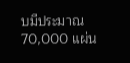บมีประมาณ 70,000 แผ่น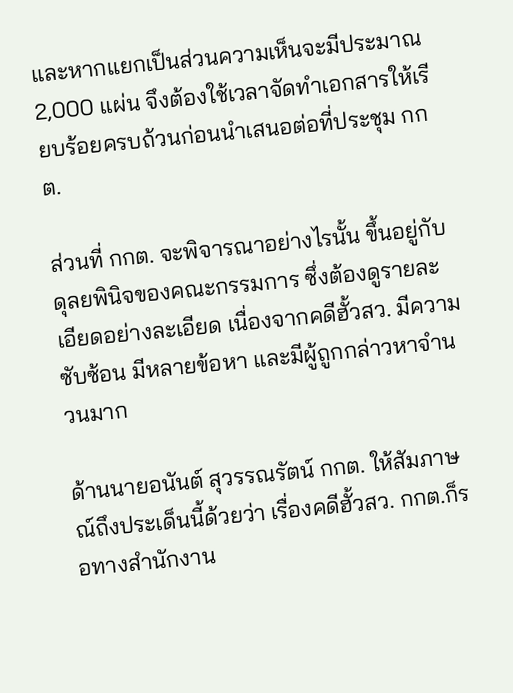และหากแยกเป็นส่วนความเห็นจะมีประมาณ 2,000 แผ่น จึงต้องใช้เวลาจัดทำเอกสารให้เรียบร้อยครบถ้วนก่อนนำเสนอต่อที่ประชุม กกต.

ส่วนที่ กกต. จะพิจารณาอย่างไรนั้น ขึ้นอยู่กับดุลยพินิจของคณะกรรมการ ซึ่งต้องดูรายละเอียดอย่างละเอียด เนื่องจากคดีฮั้วสว. มีความซับซ้อน มีหลายข้อหา และมีผู้ถูกกล่าวหาจำนวนมาก

ด้านนายอนันต์ สุวรรณรัตน์ กกต. ให้สัมภาษณ์ถึงประเด็นนี้ด้วยว่า เรื่องคดีฮั้วสว. กกต.ก็รอทางสำนักงาน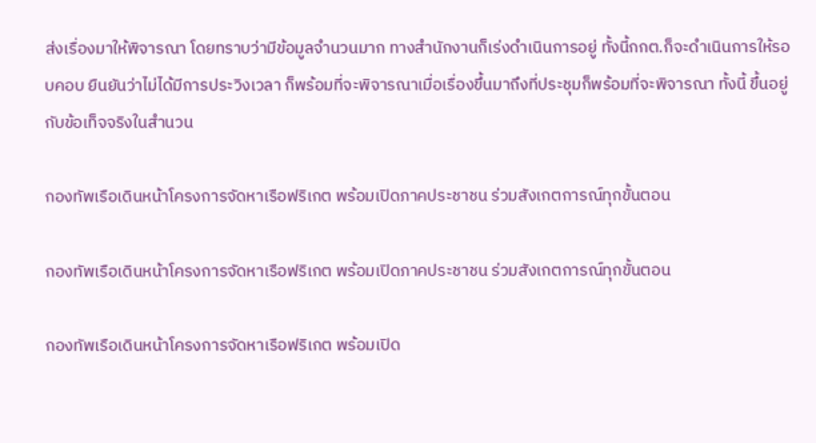ส่งเรื่องมาให้พิจารณา โดยทราบว่ามีข้อมูลจำนวนมาก ทางสำนักงานก็เร่งดำเนินการอยู่ ทั้งนี้กกต.ก็จะดำเนินการให้รอบคอบ ยืนยันว่าไม่ได้มีการประวิงเวลา ก็พร้อมที่จะพิจารณาเมื่อเรื่องขึ้นมาถึงที่ประชุมก็พร้อมที่จะพิจารณา ทั้งนี้ ขึ้นอยู่กับข้อเท็จจริงในสำนวน

กองทัพเรือเดินหน้าโครงการจัดหาเรือฟริเกต พร้อมเปิดภาคประชาชน ร่วมสังเกตการณ์ทุกขั้นตอน

กองทัพเรือเดินหน้าโครงการจัดหาเรือฟริเกต พร้อมเปิดภาคประชาชน ร่วมสังเกตการณ์ทุกขั้นตอน

กองทัพเรือเดินหน้าโครงการจัดหาเรือฟริเกต พร้อมเปิด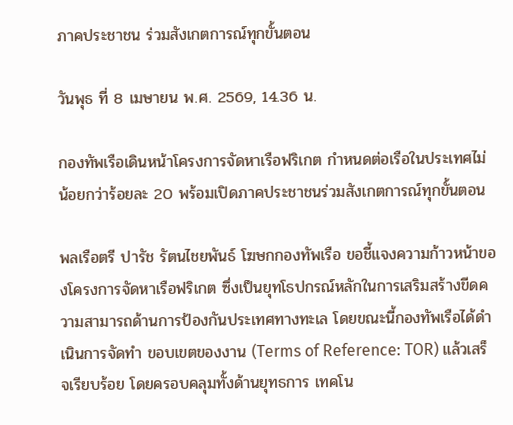ภาคประชาชน ร่วมสังเกตการณ์ทุกขั้นตอน

วันพุธ ที่ 8 เมษายน พ.ศ. 2569, 14.36 น.

กองทัพเรือเดินหน้าโครงการจัดหาเรือฟริเกต กำหนดต่อเรือในประเทศไม่น้อยกว่าร้อยละ 20 พร้อมเปิดภาคประชาชนร่วมสังเกตการณ์ทุกขั้นตอน

พลเรือตรี ปารัช รัตนไชยพันธ์ โฆษกกองทัพเรือ ขอชี้แจงความก้าวหน้าของโครงการจัดหาเรือฟริเกต ซึ่งเป็นยุทโธปกรณ์หลักในการเสริมสร้างขีดความสามารถด้านการป้องกันประเทศทางทะเล โดยขณะนี้กองทัพเรือได้ดำเนินการจัดทำ ขอบเขตของงาน (Terms of Reference: TOR) แล้วเสร็จเรียบร้อย โดยครอบคลุมทั้งด้านยุทธการ เทคโน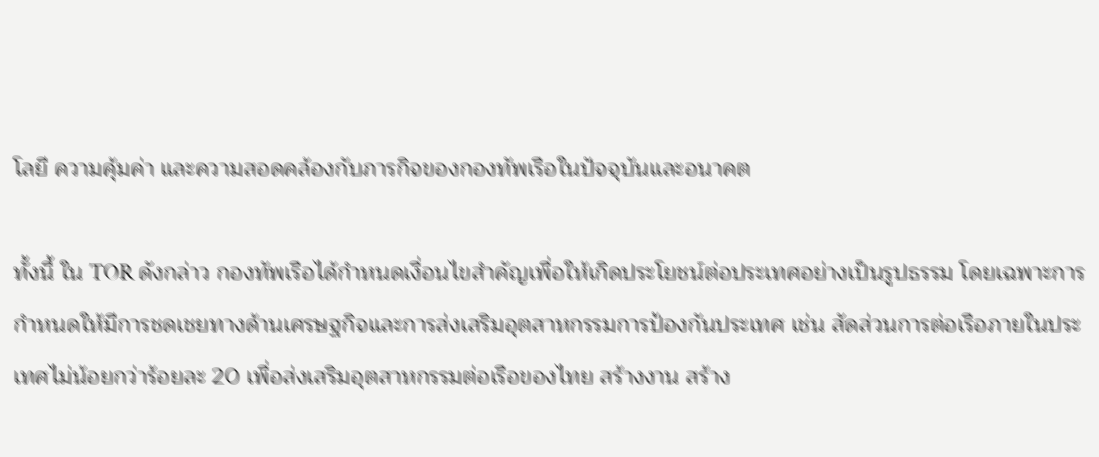โลยี ความคุ้มค่า และความสอดคล้องกับภารกิจของกองทัพเรือในปัจจุบันและอนาคต

ทั้งนี้ ใน TOR ดังกล่าว กองทัพเรือได้กำหนดเงื่อนไขสำคัญเพื่อให้เกิดประโยชน์ต่อประเทศอย่างเป็นรูปธรรม โดยเฉพาะการกำหนดให้มีการชดเชยทางด้านเศรษฐกิจและการส่งเสริมอุตสาหกรรมการป้องกันประเทศ เช่น สัดส่วนการต่อเรือภายในประเทศไม่น้อยกว่าร้อยละ 20 เพื่อส่งเสริมอุตสาหกรรมต่อเรือของไทย สร้างงาน สร้าง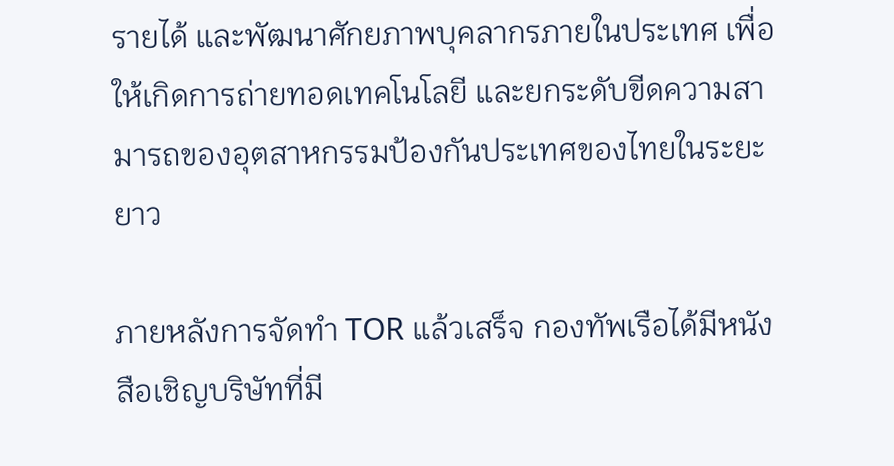รายได้ และพัฒนาศักยภาพบุคลากรภายในประเทศ เพื่อให้เกิดการถ่ายทอดเทคโนโลยี และยกระดับขีดความสามารถของอุตสาหกรรมป้องกันประเทศของไทยในระยะยาว

ภายหลังการจัดทำ TOR แล้วเสร็จ กองทัพเรือได้มีหนังสือเชิญบริษัทที่มี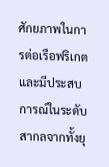ศักยภาพในการต่อเรือฟริเกต และมีประสบการณ์ในระดับสากลจากทั้งยุ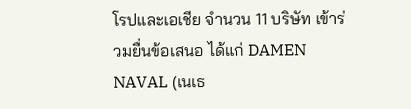โรปและเอเชีย จำนวน 11 บริษัท เข้าร่วมยื่นข้อเสนอ ได้แก่ DAMEN NAVAL (เนเธ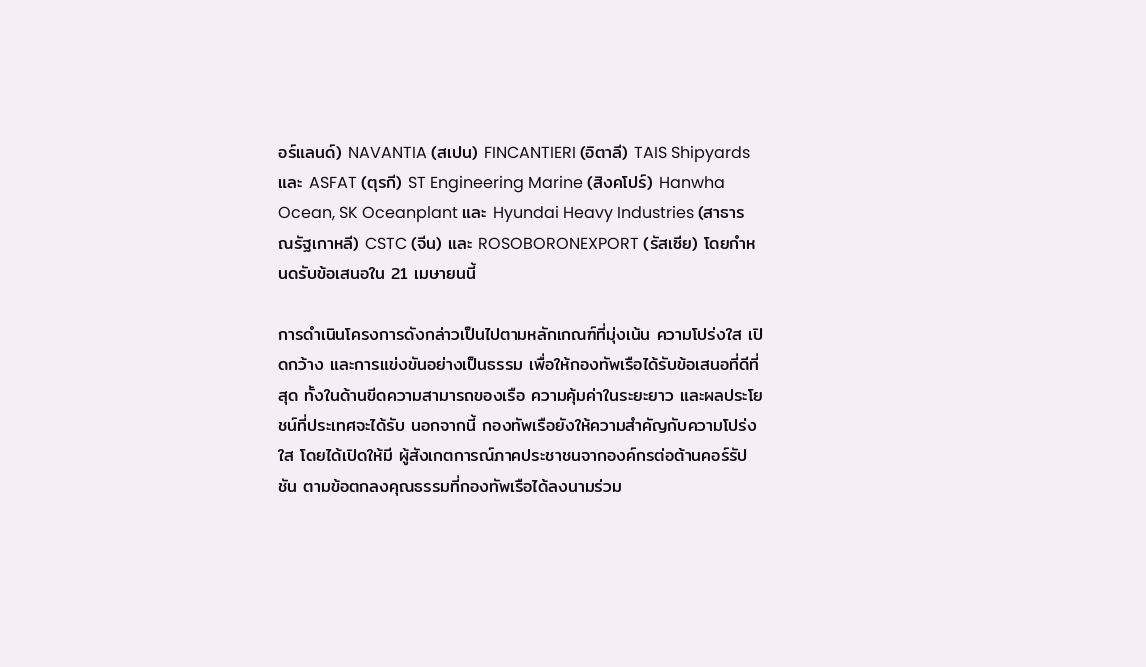อร์แลนด์) NAVANTIA (สเปน) FINCANTIERI (อิตาลี) TAIS Shipyards และ ASFAT (ตุรกี) ST Engineering Marine (สิงคโปร์) Hanwha Ocean, SK Oceanplant และ Hyundai Heavy Industries (สาธารณรัฐเกาหลี) CSTC (จีน) และ ROSOBORONEXPORT (รัสเซีย) โดยกำหนดรับข้อเสนอใน 21 เมษายนนี้

การดำเนินโครงการดังกล่าวเป็นไปตามหลักเกณฑ์ที่มุ่งเน้น ความโปร่งใส เปิดกว้าง และการแข่งขันอย่างเป็นธรรม เพื่อให้กองทัพเรือได้รับข้อเสนอที่ดีที่สุด ทั้งในด้านขีดความสามารถของเรือ ความคุ้มค่าในระยะยาว และผลประโยชน์ที่ประเทศจะได้รับ นอกจากนี้ กองทัพเรือยังให้ความสำคัญกับความโปร่งใส โดยได้เปิดให้มี ผู้สังเกตการณ์ภาคประชาชนจากองค์กรต่อต้านคอร์รัปชัน ตามข้อตกลงคุณธรรมที่กองทัพเรือได้ลงนามร่วม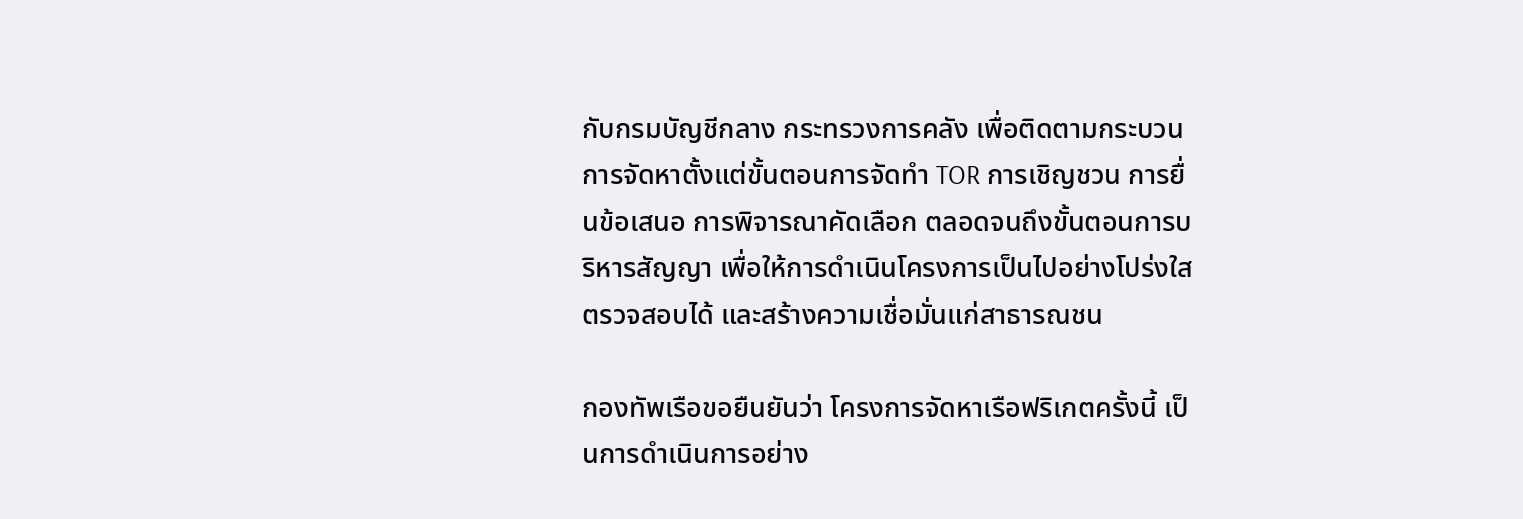กับกรมบัญชีกลาง กระทรวงการคลัง เพื่อติดตามกระบวนการจัดหาตั้งแต่ขั้นตอนการจัดทำ TOR การเชิญชวน การยื่นข้อเสนอ การพิจารณาคัดเลือก ตลอดจนถึงขั้นตอนการบริหารสัญญา เพื่อให้การดำเนินโครงการเป็นไปอย่างโปร่งใส ตรวจสอบได้ และสร้างความเชื่อมั่นแก่สาธารณชน

กองทัพเรือขอยืนยันว่า โครงการจัดหาเรือฟริเกตครั้งนี้ เป็นการดำเนินการอย่าง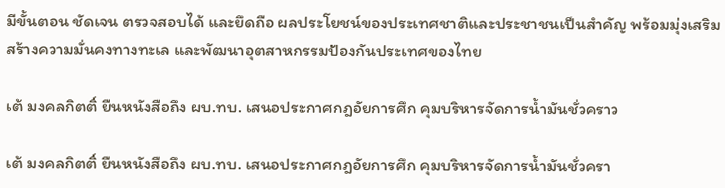มีขั้นตอน ชัดเจน ตรวจสอบได้ และยึดถือ ผลประโยชน์ของประเทศชาติและประชาชนเป็นสำคัญ พร้อมมุ่งเสริมสร้างความมั่นคงทางทะเล และพัฒนาอุตสาหกรรมป้องกันประเทศของไทย

เต้ มงคลกิตติ์ ยืนหนังสือถึง ผบ.ทบ. เสนอประกาศกฎอัยการศึก คุมบริหารจัดการน้ำมันชั่วคราว

เต้ มงคลกิตติ์ ยืนหนังสือถึง ผบ.ทบ. เสนอประกาศกฎอัยการศึก คุมบริหารจัดการน้ำมันชั่วครา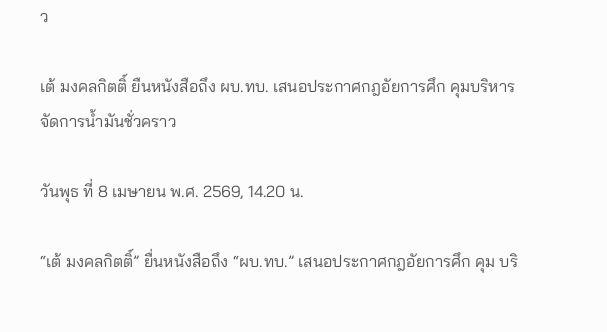ว

เต้ มงคลกิตติ์ ยืนหนังสือถึง ผบ.ทบ. เสนอประกาศกฎอัยการศึก คุมบริหารจัดการน้ำมันชั่วคราว

วันพุธ ที่ 8 เมษายน พ.ศ. 2569, 14.20 น.

“เต้ มงคลกิตติ์” ยื่นหนังสือถึง “ผบ.ทบ.” เสนอประกาศกฎอัยการศึก คุม บริ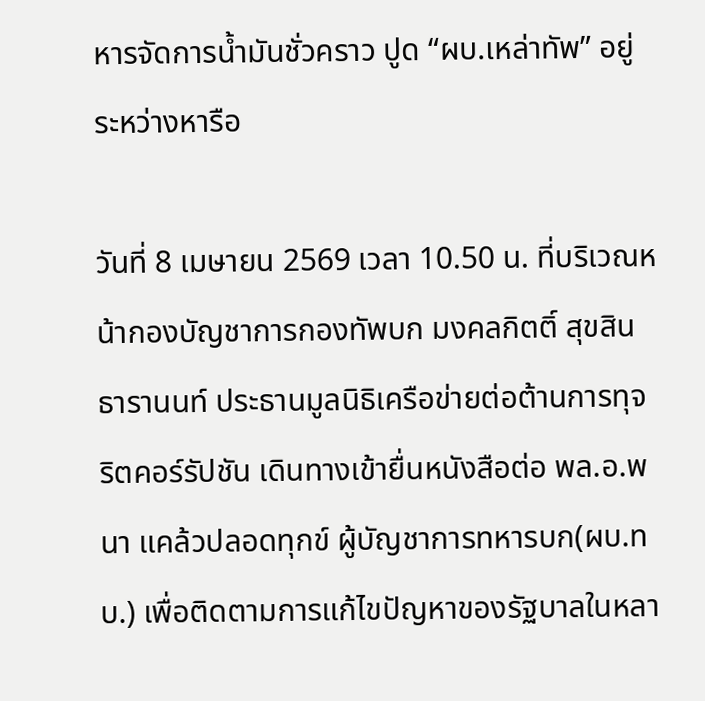หารจัดการน้ำมันชั่วคราว ปูด “ผบ.เหล่าทัพ” อยู่ระหว่างหารือ

วันที่ 8 เมษายน 2569 เวลา 10.50 น. ที่บริเวณหน้ากองบัญชาการกองทัพบก มงคลกิตติ์ สุขสินธารานนท์ ประธานมูลนิธิเครือข่ายต่อต้านการทุจริตคอร์รัปชัน เดินทางเข้ายื่นหนังสือต่อ พล.อ.พนา แคล้วปลอดทุกข์ ผู้บัญชาการทหารบก(ผบ.ทบ.) เพื่อติดตามการแก้ไขปัญหาของรัฐบาลในหลา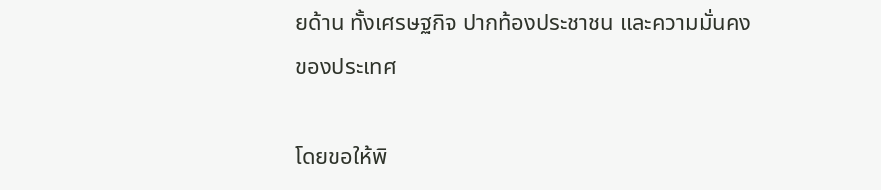ยด้าน ทั้งเศรษฐกิจ ปากท้องประชาชน และความมั่นคงของประเทศ

โดยขอให้พิ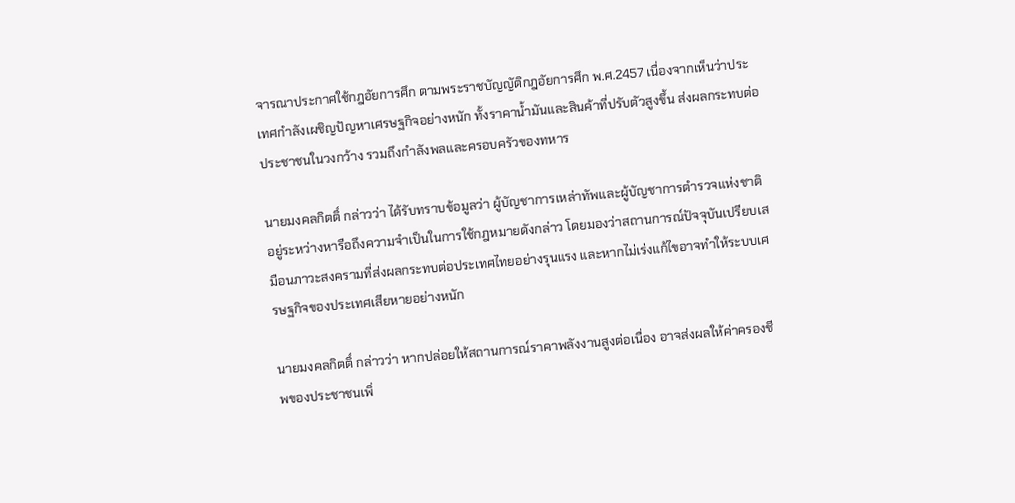จารณาประกาศใช้กฎอัยการศึก ตามพระราชบัญญัติกฎอัยการศึก พ.ศ.2457 เนื่องจากเห็นว่าประเทศกำลังเผชิญปัญหาเศรษฐกิจอย่างหนัก ทั้งราคาน้ำมันและสินค้าที่ปรับตัวสูงขึ้น ส่งผลกระทบต่อประชาชนในวงกว้าง รวมถึงกำลังพลและครอบครัวของทหาร

นายมงคลกิตติ์ กล่าวว่า ได้รับทราบข้อมูลว่า ผู้บัญชาการเหล่าทัพและผู้บัญชาการตำรวจแห่งชาติ อยู่ระหว่างหารือถึงความจำเป็นในการใช้กฎหมายดังกล่าว โดยมองว่าสถานการณ์ปัจจุบันเปรียบเสมือนภาวะสงครามที่ส่งผลกระทบต่อประเทศไทยอย่างรุนแรง และหากไม่เร่งแก้ไขอาจทำให้ระบบเศรษฐกิจของประเทศเสียหายอย่างหนัก

นายมงคลกิตติ์ กล่าวว่า หากปล่อยให้สถานการณ์ราคาพลังงานสูงต่อเนื่อง อาจส่งผลให้ค่าครองชีพของประชาชนเพิ่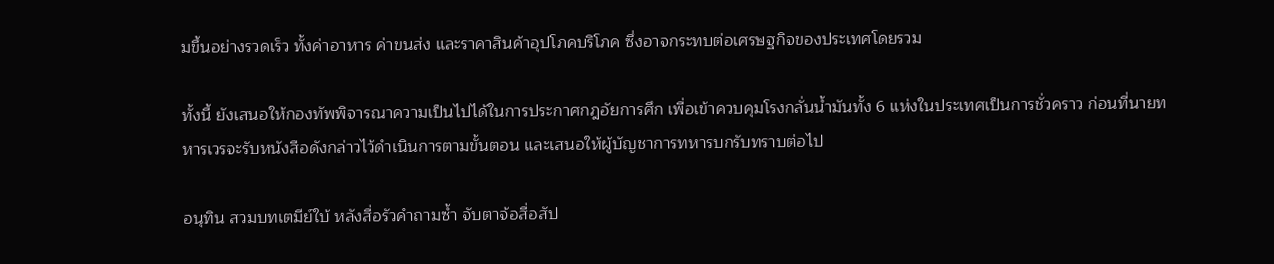มขึ้นอย่างรวดเร็ว ทั้งค่าอาหาร ค่าขนส่ง และราคาสินค้าอุปโภคบริโภค ซึ่งอาจกระทบต่อเศรษฐกิจของประเทศโดยรวม

ทั้งนี้ ยังเสนอให้กองทัพพิจารณาความเป็นไปได้ในการประกาศกฎอัยการศึก เพื่อเข้าควบคุมโรงกลั่นน้ำมันทั้ง 6 แห่งในประเทศเป็นการชั่วคราว ก่อนที่นายทหารเวรจะรับหนังสือดังกล่าวไว้ดำเนินการตามขั้นตอน และเสนอให้ผู้บัญชาการทหารบกรับทราบต่อไป

อนุทิน สวมบทเตมีย์ใบ้ หลังสื่อรัวคำถามซ้ำ จับตาจ้อสื่อสัป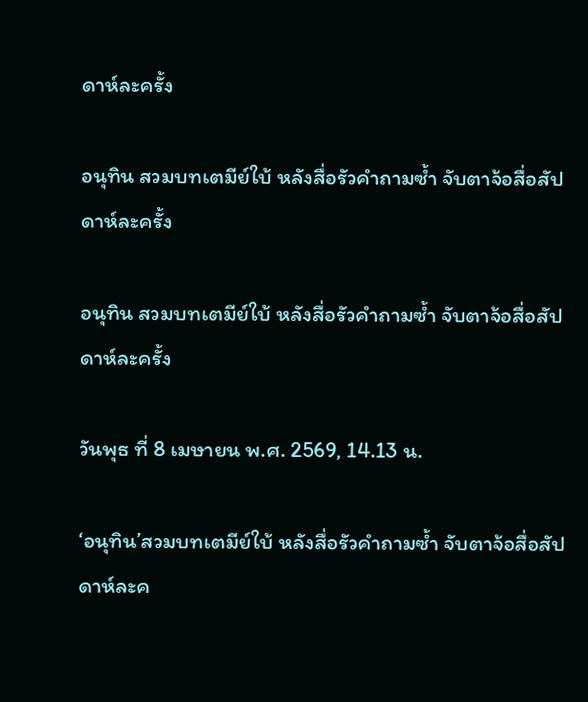ดาห์ละครั้ง

อนุทิน สวมบทเตมีย์ใบ้ หลังสื่อรัวคำถามซ้ำ จับตาจ้อสื่อสัปดาห์ละครั้ง

อนุทิน สวมบทเตมีย์ใบ้ หลังสื่อรัวคำถามซ้ำ จับตาจ้อสื่อสัปดาห์ละครั้ง

วันพุธ ที่ 8 เมษายน พ.ศ. 2569, 14.13 น.

‘อนุทิน’สวมบทเตมีย์ใบ้ หลังสื่อรัวคำถามซ้ำ จับตาจ้อสื่อสัปดาห์ละค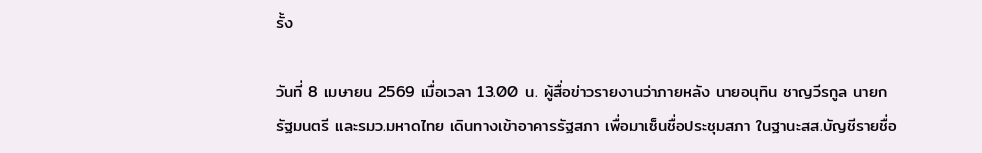รั้ง

วันที่ 8 เมษายน 2569 เมื่อเวลา 13.00 น. ผู้สื่อข่าวรายงานว่าภายหลัง นายอนุทิน ชาญวีรกูล นายกรัฐมนตรี และรมว.มหาดไทย เดินทางเข้าอาคารรัฐสภา เพื่อมาเซ็นชื่อประชุมสภา ในฐานะสส.บัญชีรายชื่อ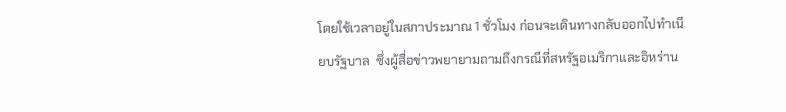โดยใช้เวลาอยู่ในสภาประมาณ 1 ชั่วโมง ก่อนจะเดินทางกลับออกไปทำเนียบรัฐบาล  ซึ่งผู้สื่อข่าวพยายามถามถึงกรณีที่สหรัฐอเมริกาและอิหร่าน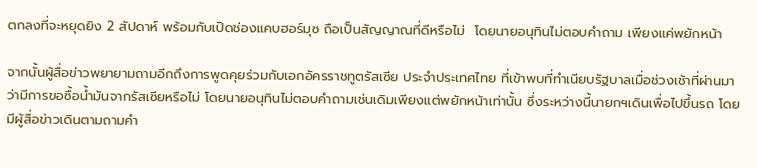ตกลงที่จะหยุดยิง 2 สัปดาห์ พร้อมกับเปิดช่องแคบฮอร์มุซ ถือเป็นสัญญาณที่ดีหรือไม่  โดยนายอนุทินไม่ตอบคำถาม เพียงแค่พยักหน้า

จากนั้นผู้สื่อข่าวพยายามถามอีกถึงการพูดคุยร่วมกับเอกอัครราชทูตรัสเซีย ประจำประเทศไทย ที่เข้าพบที่ทำเนียบรัฐบาลเมื่อช่วงเช้าที่ผ่านมาว่ามีการขอซื้อน้ำมันจากรัสเซียหรือไม่ โดยนายอนุทินไม่ตอบคำถามเช่นเดิมเพียงแต่พยักหน้าเท่านั้น ซึ่งระหว่างนี้นายกฯเดินเพื่อไปขึ้นรถ โดยมีผู้สื่อข่าวเดินตามถามคำ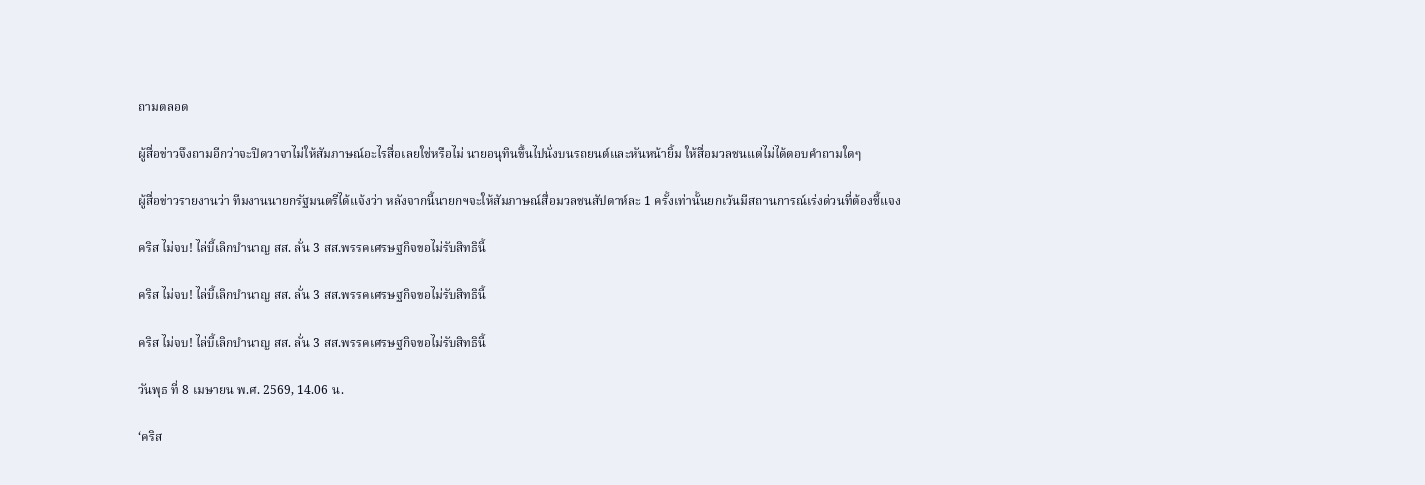ถามตลอด

ผู้สื่อข่าวจึงถามอีกว่าจะปิดวาจาไม่ให้สัมภาษณ์อะไรสื่อเลยใช่หรือไม่ นายอนุทินขึ้นไปนั่งบนรถยนต์และหันหน้ายิ้ม ให้สื่อมวลชนแต่ไม่ได้ตอบคำถามใดๆ

ผู้สื่อข่าวรายงานว่า ทีมงานนายกรัฐมนตรีได้แจ้งว่า หลังจากนี้นายกฯจะให้สัมภาษณ์สื่อมวลชนสัปดาห์ละ 1 ครั้งเท่านั้นยกเว้นมีสถานการณ์เร่งด่วนที่ต้องชี้แจง

คริส ไม่จบ! ไล่บี้เลิกบำนาญ สส. ลั่น 3 สส.พรรคเศรษฐกิจขอไม่รับสิทธินี้

คริส ไม่จบ! ไล่บี้เลิกบำนาญ สส. ลั่น 3 สส.พรรคเศรษฐกิจขอไม่รับสิทธินี้

คริส ไม่จบ! ไล่บี้เลิกบำนาญ สส. ลั่น 3 สส.พรรคเศรษฐกิจขอไม่รับสิทธินี้

วันพุธ ที่ 8 เมษายน พ.ศ. 2569, 14.06 น.

‘คริส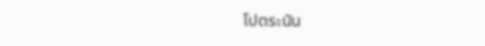โปตระนัน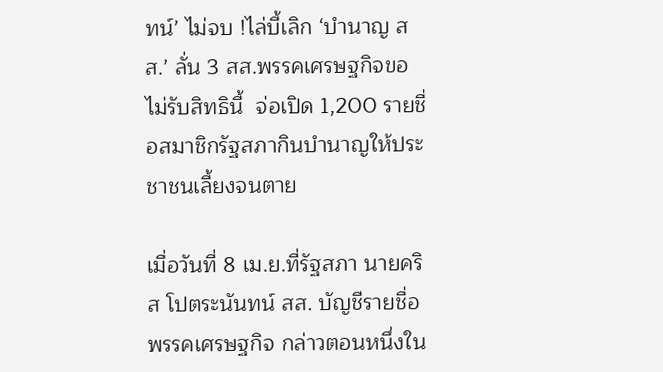ทน์’ ไม่จบ !ไล่บี้เลิก ‘บำนาญ สส.’ ลั่น 3 สส.พรรคเศรษฐกิจขอไม่รับสิทธินี้  จ่อเปิด 1,200 รายชื่อสมาชิกรัฐสภากินบำนาญให้ประชาชนเลี้ยงจนตาย

เมื่อวันที่ 8 เม.ย.ที่รัฐสภา นายคริส โปตระนันทน์ สส. บัญชีรายชื่อ พรรคเศรษฐกิจ กล่าวตอนหนึ่งใน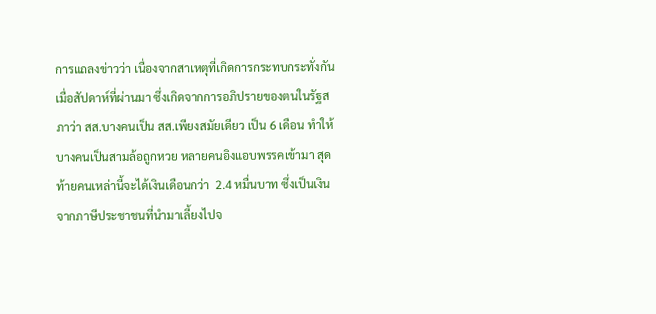การแถลงข่าวว่า เนื่องจากสาเหตุที่เกิดการกระทบกระทั่งกันเมื่อสัปดาห์ที่ผ่านมา ซึ่งเกิดจากการอภิปรายของตนในรัฐสภาว่า สส.บางคนเป็น สส.เพียงสมัยเดียว เป็น 6 เดือน ทำให้บางคนเป็นสามล้อถูกหวย หลายคนอิงแอบพรรคเข้ามา สุดท้ายคนเหล่านี้จะได้เงินเดือนกว่า  2.4 หมื่นบาท ซึ่งเป็นเงินจากภาษีประชาชนที่นำมาเลี้ยงไปจ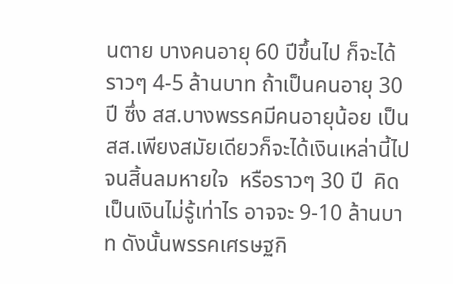นตาย บางคนอายุ 60 ปีขึ้นไป ก็จะได้ราวๆ 4-5 ล้านบาท ถ้าเป็นคนอายุ 30 ปี ซึ่ง สส.บางพรรคมีคนอายุน้อย เป็น สส.เพียงสมัยเดียวก็จะได้เงินเหล่านี้ไปจนสิ้นลมหายใจ  หรือราวๆ 30 ปี  คิดเป็นเงินไม่รู้เท่าไร อาจจะ 9-10 ล้านบาท ดังนั้นพรรคเศรษฐกิ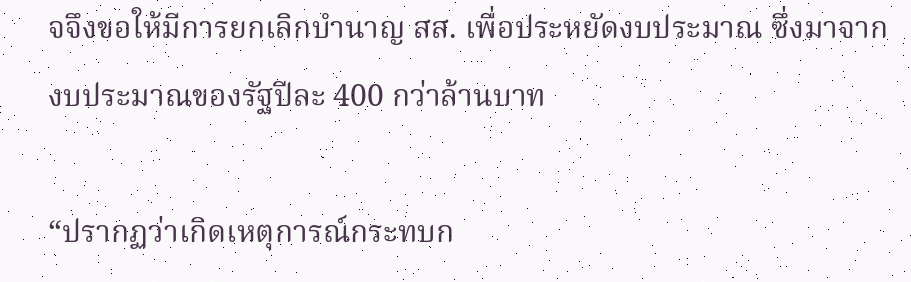จจึงขอให้มีการยกเลิกบำนาญ สส. เพื่อประหยัดงบประมาณ ซึ่งมาจากงบประมาณของรัฐปีละ 400 กว่าล้านบาท

“ปรากฏว่าเกิดเหตุการณ์กระทบก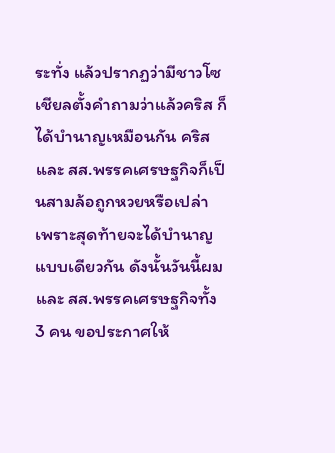ระทั่ง แล้วปรากฏว่ามีชาวโซเชียลตั้งคำถามว่าแล้วคริส ก็ได้บำนาญเหมือนกัน คริส และ สส.พรรคเศรษฐกิจก็เป็นสามล้อถูกหวยหรือเปล่า เพราะสุดท้ายจะได้บำนาญแบบเดียวกัน ดังนั้นวันนี้ผมและ สส.พรรคเศรษฐกิจทั้ง 3 คน ขอประกาศให้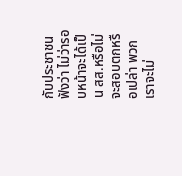กับประชาชนฟังว่า ไม่ว่ารอบหน้าจะได้เป็น สส.หรือไม่ จะสอบตกหรือเปล่า พวกเราจะไม่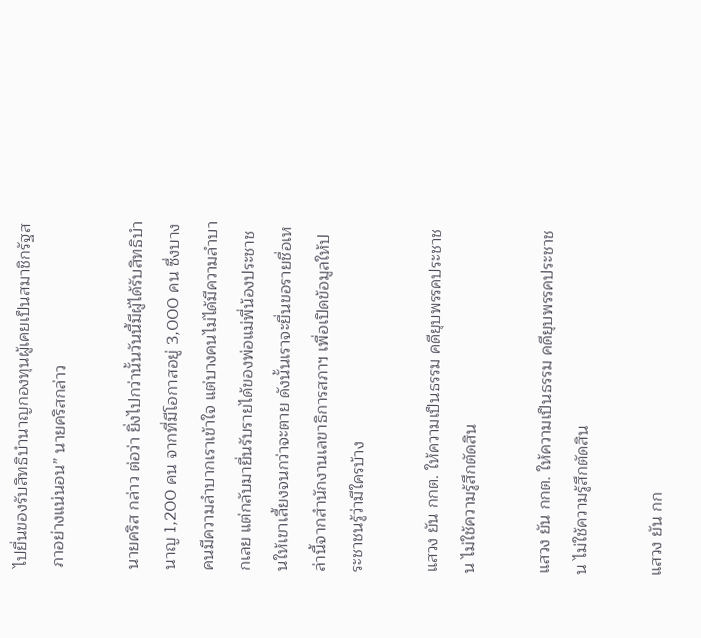ไปยื่นของรับสิทธิบำนาญกองทุนผู้เคยเป็นสมาชิกรัฐสภาอย่างแน่นอน” นายคริสกล่าว

นายคริส กล่าว ต่อว่า ยิ่งไปกว่านั้นวันนี้มีผู้ได้รับสิทธิบำนาญ 1,200 คน จากที่มีโอกาสอยู่ 3,000 คน ซึ่งบางคนมีความลำบากเราเข้าใจ แต่บางคนไม่ได้มีความลำบากเลย แต่กลับมายื่นรับรายได้ของพ่อแม่พี่น้องประชาชนให้เขาเลี้ยงจนกว่าจะตาย ดังนั้นเราจะยื่นขอรายชื่อเหล่านี้จากสำนักงานเลขาธิการสภาฯ เพื่อเปิดข้อมูลให้ประชาชนรู้ว่ามีใครบ้าง

แสวง ยัน กกต. ให้ความเป็นธรรม คดียุบพรรคประชาชน ไม่ใช้ความรู้สึกตัดสิน

แสวง ยัน กกต. ให้ความเป็นธรรม คดียุบพรรคประชาชน ไม่ใช้ความรู้สึกตัดสิน

แสวง ยัน กก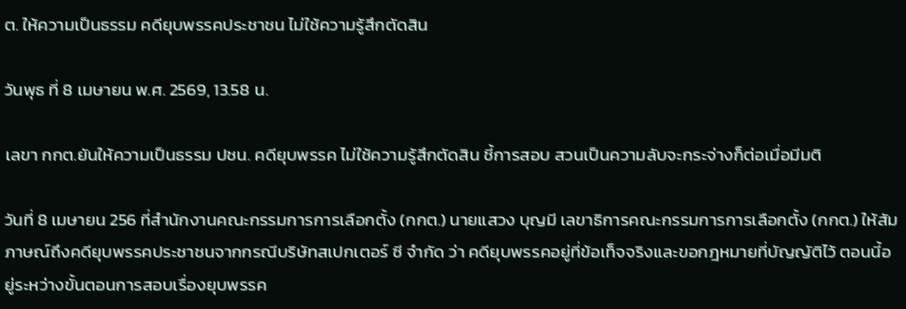ต. ให้ความเป็นธรรม คดียุบพรรคประชาชน ไม่ใช้ความรู้สึกตัดสิน

วันพุธ ที่ 8 เมษายน พ.ศ. 2569, 13.58 น.

เลขา กกต.ยันให้ความเป็นธรรม ปชน. คดียุบพรรค ไม่ใช้ความรู้สึกตัดสิน ชี้การสอบ สวนเป็นความลับจะกระจ่างก็ต่อเมื่อมีมติ

วันที่ 8 เมษายน 256 ที่สำนักงานคณะกรรมการการเลือกตั้ง (กกต.) นายแสวง บุญมี เลขาธิการคณะกรรมการการเลือกตั้ง (กกต.) ให้สัมภาษณ์ถึงคดียุบพรรคประชาชนจากกรณีบริษัทสเปกเตอร์ ซี จำกัด ว่า คดียุบพรรคอยู่ที่ข้อเท็จจริงและขอกฎหมายที่บัญญัติไว้ ตอนนี้อยู่ระหว่างขั้นตอนการสอบเรื่องยุบพรรค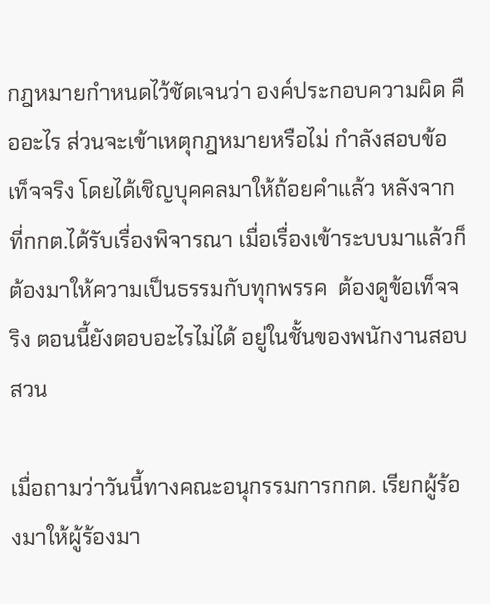กฎหมายกำหนดไว้ชัดเจนว่า องค์ประกอบความผิด คืออะไร ส่วนจะเข้าเหตุกฎหมายหรือไม่ กำลังสอบข้อเท็จจริง โดยได้เชิญบุคคลมาให้ถ้อยคำแล้ว หลังจากที่กกต.ได้รับเรื่องพิจารณา เมื่อเรื่องเข้าระบบมาแล้วก็ต้องมาให้ความเป็นธรรมกับทุกพรรค  ต้องดูข้อเท็จจริง ตอนนี้ยังตอบอะไรไม่ได้ อยู่ในชั้นของพนักงานสอบสวน

เมื่อถามว่าวันนี้ทางคณะอนุกรรมการกกต. เรียกผู้ร้องมาให้ผู้ร้องมา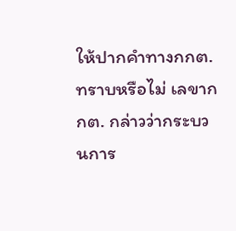ให้ปากคำทางกกต.ทราบหรือไม่ เลขากกต. กล่าวว่ากระบวนการ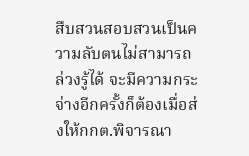สืบสวนสอบสวนเป็นความลับตนไม่สามารถล่วงรู้ได้ จะมีความกระจ่างอีกครั้งก็ต้องเมื่อส่งให้กกต.พิจารณา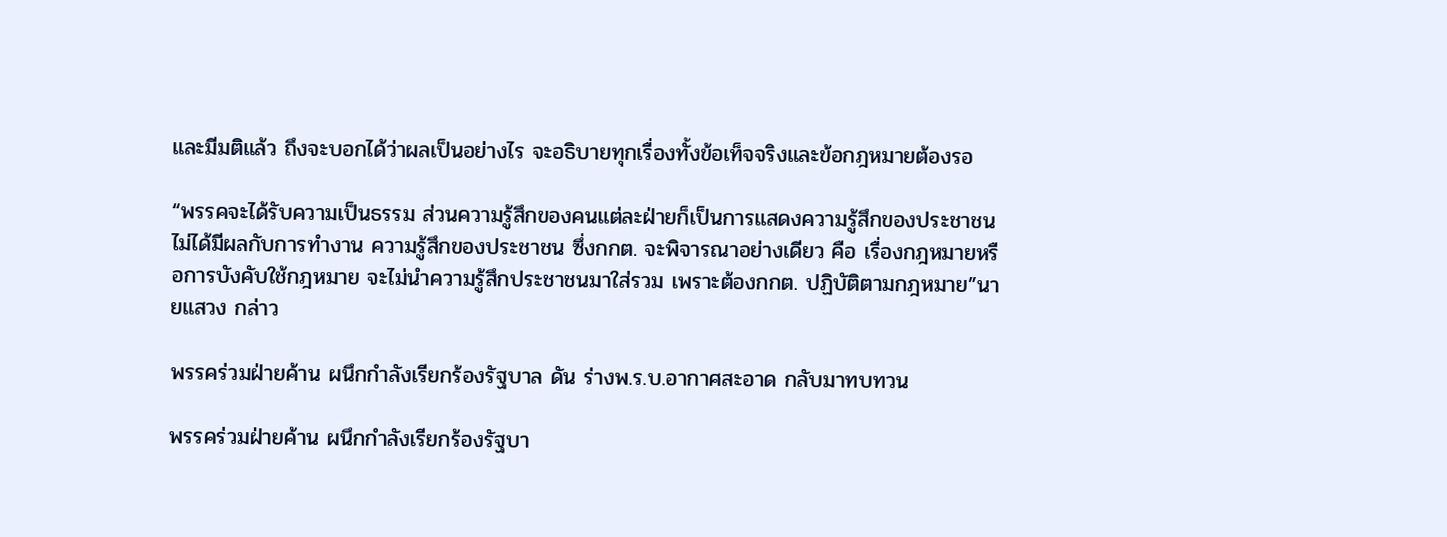และมีมติแล้ว ถึงจะบอกได้ว่าผลเป็นอย่างไร จะอธิบายทุกเรื่องทั้งข้อเท็จจริงและข้อกฎหมายต้องรอ

“พรรคจะได้รับความเป็นธรรม ส่วนความรู้สึกของคนแต่ละฝ่ายก็เป็นการแสดงความรู้สึกของประชาชน ไม่ได้มีผลกับการทำงาน ความรู้สึกของประชาชน ซึ่งกกต. จะพิจารณาอย่างเดียว คือ เรื่องกฎหมายหรือการบังคับใช้กฎหมาย จะไม่นำความรู้สึกประชาชนมาใส่รวม เพราะต้องกกต. ปฏิบัติตามกฎหมาย”นายแสวง กล่าว

พรรคร่วมฝ่ายค้าน ผนึกกำลังเรียกร้องรัฐบาล ดัน ร่างพ.ร.บ.อากาศสะอาด กลับมาทบทวน

พรรคร่วมฝ่ายค้าน ผนึกกำลังเรียกร้องรัฐบา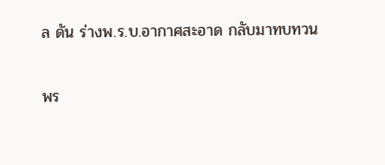ล ดัน ร่างพ.ร.บ.อากาศสะอาด กลับมาทบทวน

พร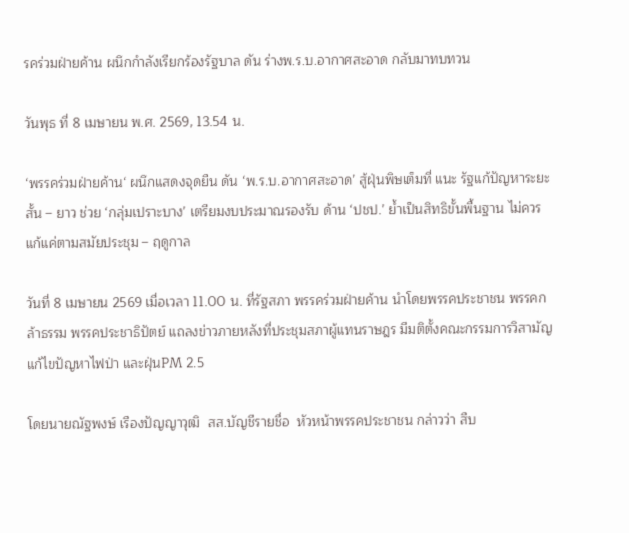รคร่วมฝ่ายค้าน ผนึกกำลังเรียกร้องรัฐบาล ดัน ร่างพ.ร.บ.อากาศสะอาด กลับมาทบทวน

วันพุธ ที่ 8 เมษายน พ.ศ. 2569, 13.54 น.

‘พรรคร่วมฝ่ายค้าน‘ ผนึกแสดงจุดยืน ดัน ‘พ.ร.บ.อากาศสะอาด’ สู้ฝุ่นพิษเต็มที่ แนะ รัฐแก้ปัญหาระยะสั้น – ยาว ช่วย ‘กลุ่มเปราะบาง’ เตรียมงบประมาณรองรับ ด้าน ‘ปชป.’ ย้ำเป็นสิทธิขั้นพื้นฐาน ไม่ควรแก้แค่ตามสมัยประชุม – ฤดูกาล

วันที่ 8 เมษายน 2569 เมื่อเวลา 11.00 น. ที่รัฐสภา พรรคร่วมฝ่ายค้าน นำโดยพรรคประชาชน พรรคกล้าธรรม พรรคประชาธิปัตย์ แถลงข่าวภายหลังที่ประชุมสภาผู้แทนราษฎร มีมติตั้งคณะกรรมการวิสามัญแก้ไขปัญหาไฟป่า และฝุ่นPM 2.5

โดยนายณัฐพงษ์ เรืองปัญญาวุฒิ  สส.บัญชีรายชื่อ  หัวหน้าพรรคประชาชน กล่าวว่า สืบ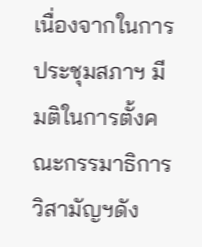เนื่องจากในการประชุมสภาฯ มีมติในการตั้งคณะกรรมาธิการวิสามัญฯดัง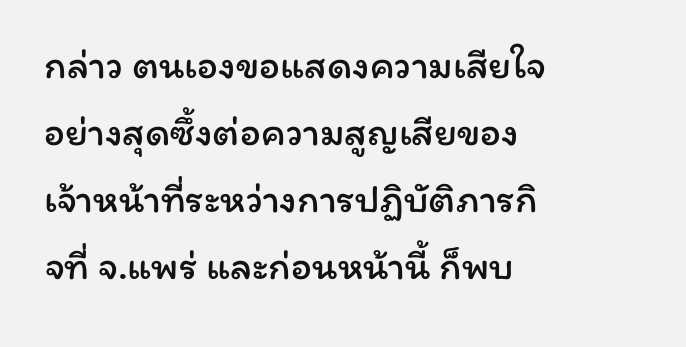กล่าว ตนเองขอแสดงความเสียใจอย่างสุดซึ้งต่อความสูญเสียของเจ้าหน้าที่ระหว่างการปฏิบัติภารกิจที่ จ.แพร่ และก่อนหน้านี้ ก็พบ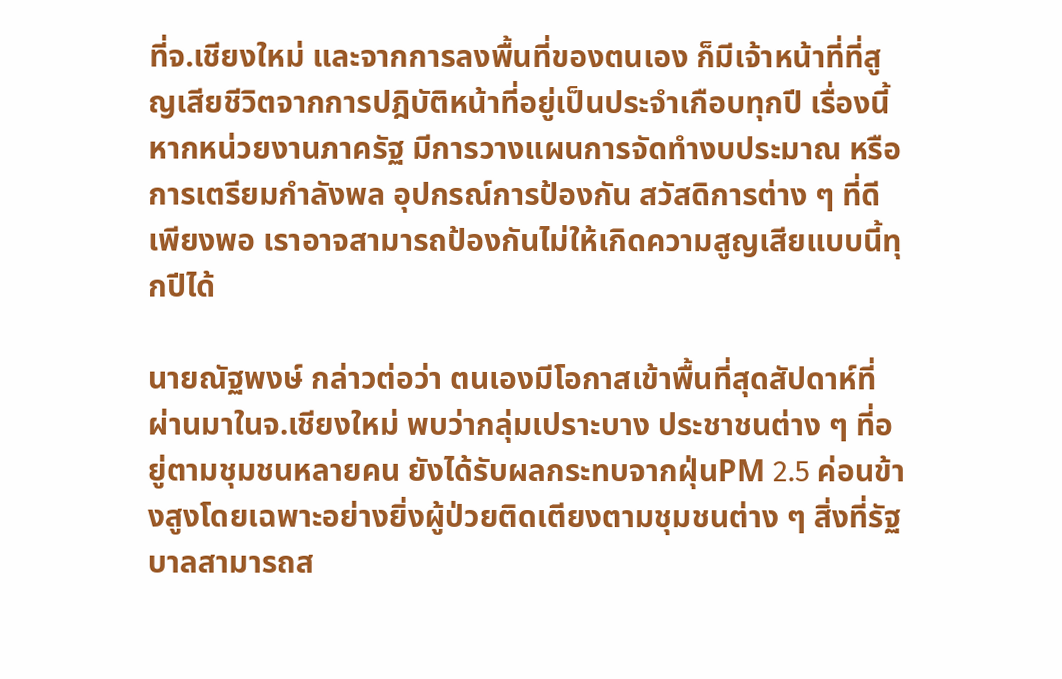ที่จ.เชียงใหม่ และจากการลงพื้นที่ของตนเอง ก็มีเจ้าหน้าที่ที่สูญเสียชีวิตจากการปฎิบัติหน้าที่อยู่เป็นประจำเกือบทุกปี เรื่องนี้หากหน่วยงานภาครัฐ มีการวางแผนการจัดทำงบประมาณ หรือการเตรียมกำลังพล อุปกรณ์การป้องกัน สวัสดิการต่าง ๆ ที่ดีเพียงพอ เราอาจสามารถป้องกันไม่ให้เกิดความสูญเสียแบบนี้ทุกปีได้

นายณัฐพงษ์ กล่าวต่อว่า ตนเองมีโอกาสเข้าพื้นที่สุดสัปดาห์ที่ผ่านมาในจ.เชียงใหม่ พบว่ากลุ่มเปราะบาง ประชาชนต่าง ๆ ที่อยู่ตามชุมชนหลายคน ยังได้รับผลกระทบจากฝุ่นPM 2.5 ค่อนข้างสูงโดยเฉพาะอย่างยิ่งผู้ป่วยติดเตียงตามชุมชนต่าง ๆ สิ่งที่รัฐบาลสามารถส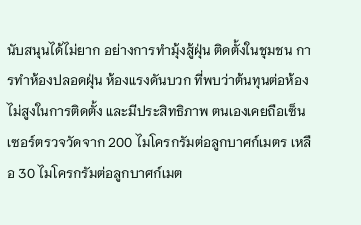นับสนุนได้ไม่ยาก อย่างการทำมุ้งสู้ฝุ่น ติดตั้งในชุมชน การทำห้องปลอดฝุ่น ห้องแรงดันบวก ที่พบว่าต้นทุนต่อห้องไม่สูงในการติดตั้ง และมีประสิทธิภาพ ตนเองเคยถือเซ็นเซอร์ตรวจวัดจาก 200 ไมโครกรัมต่อลูกบาศก์เมตร เหลือ 30 ไมโครกรัมต่อลูกบาศก์เมต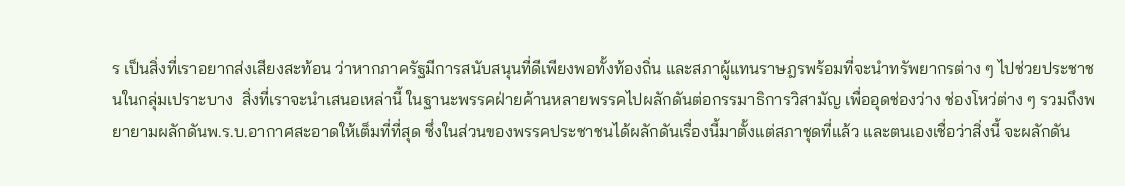ร เป็นสิ่งที่เราอยากส่งเสียงสะท้อน ว่าหากภาครัฐมีการสนับสนุนที่ดีเพียงพอทั้งท้องถิ่น และสภาผู้แทนราษฎรพร้อมที่จะนำทรัพยากรต่าง ๆ ไปช่วยประชาชนในกลุ่มเปราะบาง  สิ่งที่เราจะนำเสนอเหล่านี้ ในฐานะพรรคฝ่ายค้านหลายพรรคไปผลักดันต่อกรรมาธิการวิสามัญ เพื่ออุดช่องว่าง ช่องโหว่ต่าง ๆ รวมถึงพยายามผลักดันพ.ร.บ.อากาศสะอาดให้เต็มที่ที่สุด ซึ่งในส่วนของพรรคประชาชนได้ผลักดันเรื่องนี้มาตั้งแต่สภาชุดที่แล้ว และตนเองเชื่อว่าสิ่งนี้ จะผลักดัน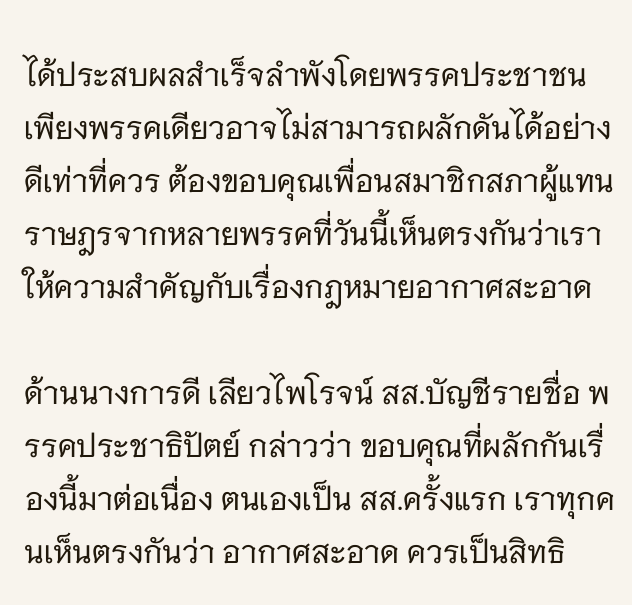ได้ประสบผลสำเร็จลำพังโดยพรรคประชาชนเพียงพรรคเดียวอาจไม่สามารถผลักดันได้อย่างดีเท่าที่ควร ต้องขอบคุณเพื่อนสมาชิกสภาผู้แทนราษฎรจากหลายพรรคที่วันนี้เห็นตรงกันว่าเราให้ความสำคัญกับเรื่องกฎหมายอากาศสะอาด

ด้านนางการดี เลียวไพโรจน์ สส.บัญชีรายชื่อ พรรคประชาธิปัตย์ กล่าวว่า ขอบคุณที่ผลักกันเรื่องนี้มาต่อเนื่อง ตนเองเป็น สส.ครั้งแรก เราทุกคนเห็นตรงกันว่า อากาศสะอาด ควรเป็นสิทธิ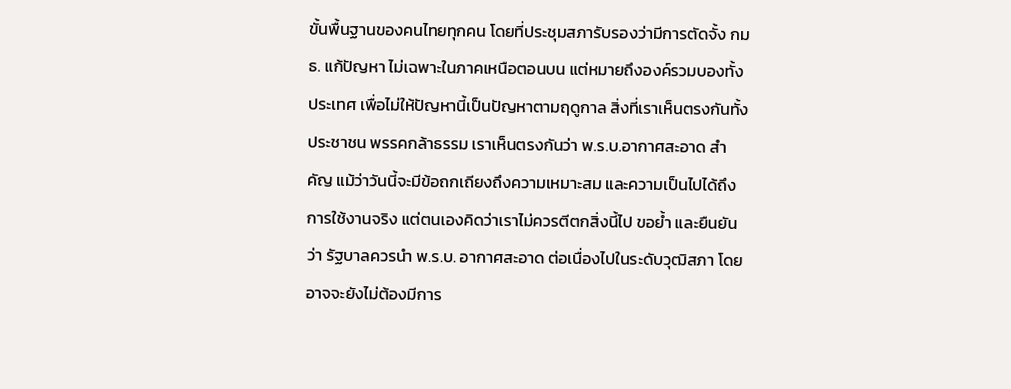ขั้นพื้นฐานของคนไทยทุกคน โดยที่ประชุมสภารับรองว่ามีการตัดจั้ง กมธ. แก้ปัญหา ไม่เฉพาะในภาคเหนือตอนบน แต่หมายถึงองค์รวมบองทั้งประเทศ เพื่อไม่ให้ปัญหานี้เป็นปัญหาตามฤดูกาล สิ่งที่เราเห็นตรงกันทั้งประชาชน พรรคกล้าธรรม เราเห็นตรงกันว่า พ.ร.บ.อากาศสะอาด สำคัญ แม้ว่าวันนี้จะมีข้อถกเถียงถึงความเหมาะสม และความเป็นไปได้ถึงการใช้งานจริง แต่ตนเองคิดว่าเราไม่ควรตีตกสิ่งนี้ไป ขอย้ำ และยืนยันว่า รัฐบาลควรนำ พ.ร.บ. อากาศสะอาด ต่อเนื่องไปในระดับวุฒิสภา โดยอาจจะยังไม่ต้องมีการ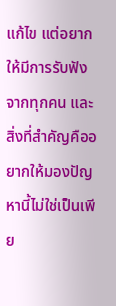แก้ไข แต่อยากให้มีการรับฟังจากทุกคน และสิ่งที่สำคัญคืออยากให้มองปัญหานี้ไม่ใช่เป็นเพีย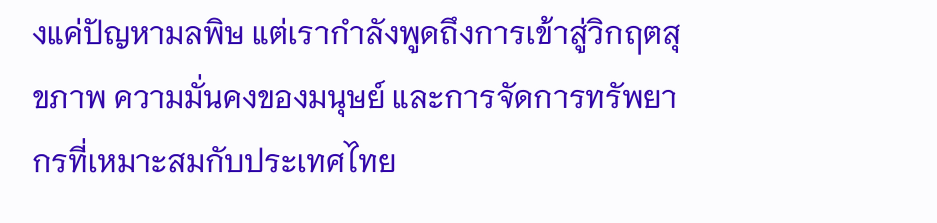งแค่ปัญหามลพิษ แต่เรากำลังพูดถึงการเข้าสู่วิกฤตสุขภาพ ความมั่นคงของมนุษย์ และการจัดการทรัพยากรที่เหมาะสมกับประเทศไทย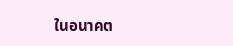ในอนาคต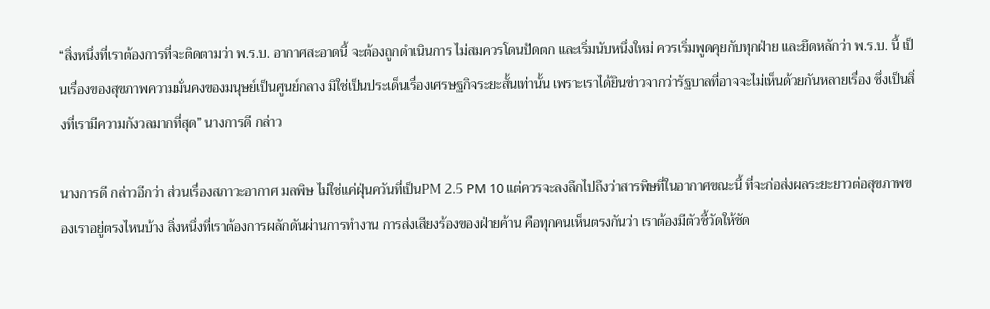“สิ่งหนึ่งที่เราต้องการที่จะติดตามว่า พ.ร.บ. อากาศสะอาดนี้ จะต้องถูกดำเนินการ ไม่สมควรโดนปัดตก และเริ่มนับหนึ่งใหม่ ควรเริ่มพูดคุยกับทุกฝ่าย และยึดหลักว่า พ.ร.บ. นี้ เป็นเรื่องของสุขภาพความมั่นคงของมนุษย์เป็นศูนย์กลาง มิใช่เป็นประเด็นเรื่องเศรษฐกิจระยะสั้นเท่านั้น เพราะเราได้ยินข่าวจากว่ารัฐบาลที่อาจจะไม่เห็นด้วยกันหลายเรื่อง ซึ่งเป็นสิ่งที่เรามีความกังวลมากที่สุด” นางการดี กล่าว

นางการดี กล่าวอีกว่า ส่วนเรื่องสภาวะอากาศ มลพิษ ไม่ใช่แค่ฝุ่นควันที่เป็นPM 2.5 PM 10 แต่ควรจะลงลึกไปถึงว่าสารพิษที่ในอากาศขณะนี้ ที่จะก่อส่งผลระยะยาวต่อสุขภาพของเราอยู่ตรงไหนบ้าง สิ่งหนึ่งที่เราต้องการผลักดันผ่านการทำงาน การส่งเสียงร้องของฝ่ายค้าน คือทุกคนเห็นตรงกันว่า เราต้องมีตัวชี้วัดให้ชัด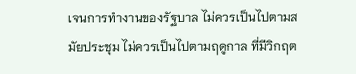เจนการทำงานของรัฐบาล ไม่ควรเป็นไปตามสมัยประชุม ไม่ควรเป็นไปตามฤดูกาล ที่มีวิกฤต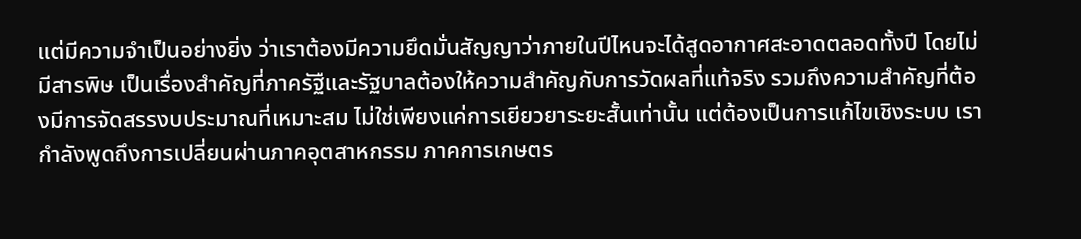แต่มีความจำเป็นอย่างยิ่ง ว่าเราต้องมีความยึดมั่นสัญญาว่าภายในปีไหนจะได้สูดอากาศสะอาดตลอดทั้งปี โดยไม่มีสารพิษ เป็นเรื่องสำคัญที่ภาครัฐืและรัฐบาลต้องให้ความสำคัญกับการวัดผลที่แท้จริง รวมถึงความสำคัญที่ต้องมีการจัดสรรงบประมาณที่เหมาะสม ไม่ใช่เพียงแค่การเยียวยาระยะสั้นเท่านั้น แต่ต้องเป็นการแก้ไขเชิงระบบ เรากำลังพูดถึงการเปลี่ยนผ่านภาคอุตสาหกรรม ภาคการเกษตร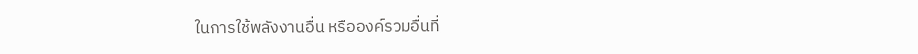ในการใช้พลังงานอื่น หรือองค์รวมอื่นที่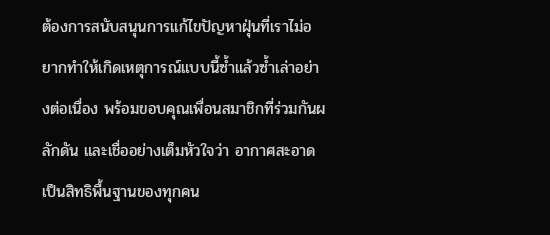ต้องการสนับสนุนการแก้ไขปัญหาฝุ่นที่เราไม่อยากทำให้เกิดเหตุการณ์แบบนี้ซ้ำแล้วซ้ำเล่าอย่างต่อเนื่อง พร้อมขอบคุณเพื่อนสมาชิกที่ร่วมกันผลักดัน และเชื่ออย่างเต็มหัวใจว่า อากาศสะอาดเป็นสิทธิพื้นฐานของทุกคน